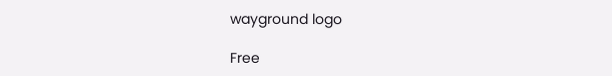wayground logo

Free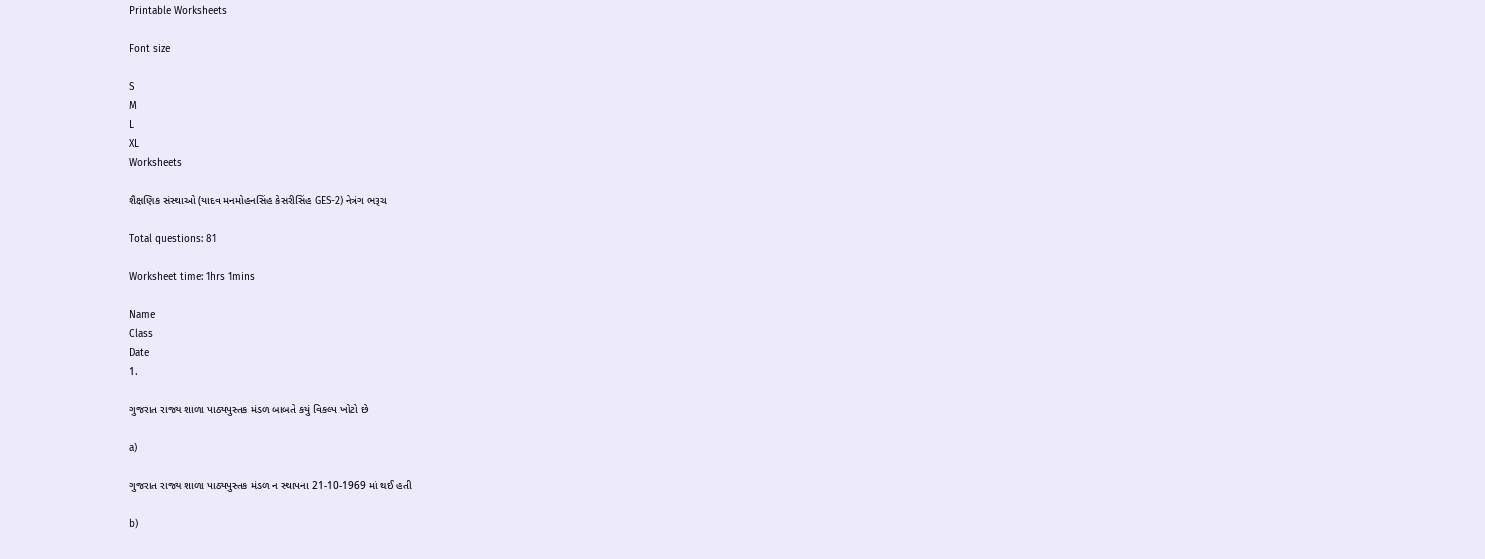Printable Worksheets

Font size

S
M
L
XL
Worksheets

શૈક્ષણિક સંસ્થાઓ (યાદવ મનમોહનસિંહ કેસરીસિંહ GES-2) નેત્રંગ ભરૂચ

Total questions: 81

Worksheet time: 1hrs 1mins

Name
Class
Date
1.

ગુજરાત રાજ્ય શાળા પાઠ્યપુસ્તક મંડળ બાબતે કયું વિકલ્પ ખોટો છે

a)

ગુજરાત રાજ્ય શાળા પાઠ્યપુસ્તક મંડળ ન સ્થાપના 21-10-1969 માં થઈ હતી

b)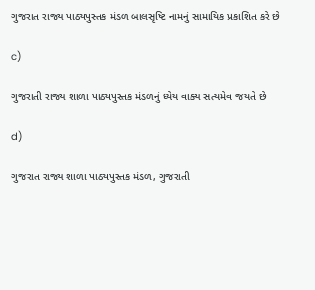ગુજરાત રાજ્ય પાઠ્યપુસ્તક મંડળ બાલસૃષ્ટિ નામનું સામાયિક પ્રકાશિત કરે છે

c)

ગુજરાતી રાજ્ય શાળા પાઠ્યપુસ્તક મંડળનું ધ્યેય વાક્ય સત્યમેવ જયતે છે

d)

ગુજરાત રાજ્ય શાળા પાઠ્યપુસ્તક મંડળ, ગુજરાતી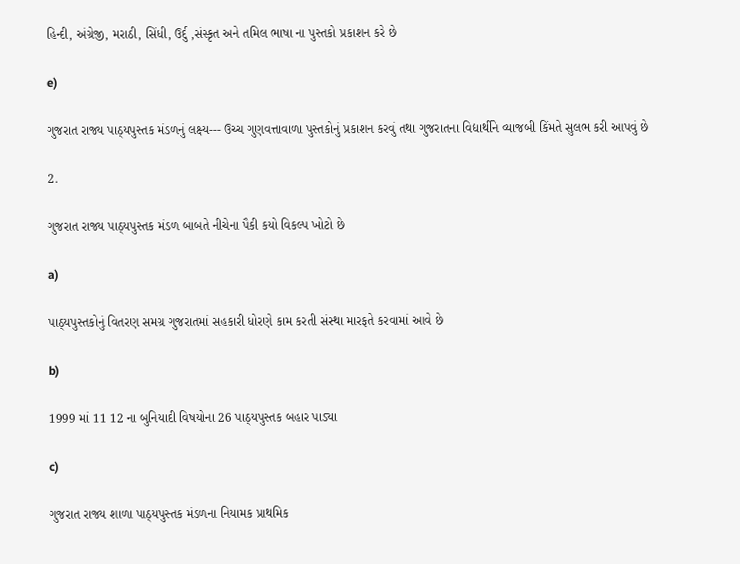હિન્દી, અંગ્રેજી, મરાઠી, સિંધી, ઉર્દુ ,સંસ્કૃત અને તમિલ ભાષા ના પુસ્તકો પ્રકાશન કરે છે

e)

ગુજરાત રાજ્ય પાઠ્યપુસ્તક મંડળનું લક્ષ્ય--- ઉચ્ચ ગુણવત્તાવાળા પુસ્તકોનું પ્રકાશન કરવું તથા ગુજરાતના વિદ્યાર્થીને વ્યાજબી કિંમતે સુલભ કરી આપવું છે

2.

ગુજરાત રાજ્ય પાઠ્યપુસ્તક મંડળ બાબતે નીચેના પૈકી કયો વિકલ્પ ખોટો છે

a)

પાઠ્યપુસ્તકોનું વિતરણ સમગ્ર ગુજરાતમાં સહકારી ધોરણે કામ કરતી સંસ્થા મારફતે કરવામાં આવે છે

b)

1999 માં 11 12 ના બુનિયાદી વિષયોના 26 પાઠ્યપુસ્તક બહાર પાડ્યા

c)

ગુજરાત રાજ્ય શાળા પાઠ્યપુસ્તક મંડળના નિયામક પ્રાથમિક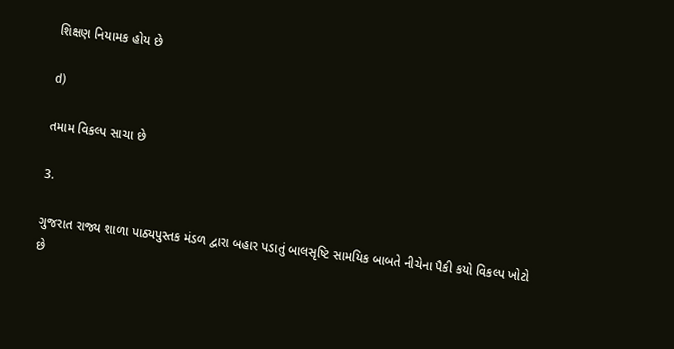શિક્ષણ નિયામક હોય છે

d)

તમામ વિકલ્પ સાચા છે

3.

ગુજરાત રાજ્ય શાળા પાઠ્યપુસ્તક મંડળ દ્વારા બહાર પડાતું બાલસૃષ્ટિ સામયિક બાબતે નીચેના પૈકી કયો વિકલ્પ ખોટો છે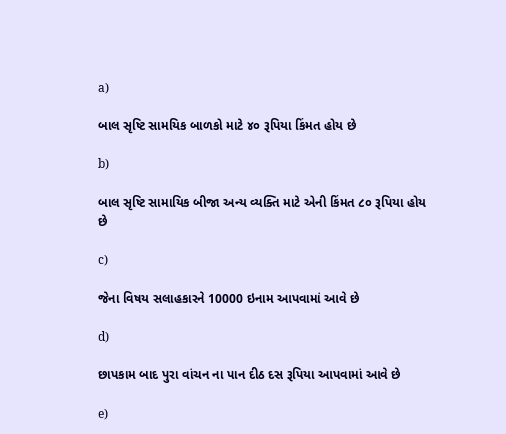a)

બાલ સૃષ્ટિ સામયિક બાળકો માટે ૪૦ રૂપિયા કિંમત હોય છે

b)

બાલ સૃષ્ટિ સામાયિક બીજા અન્ય વ્યક્તિ માટે એની કિંમત ૮૦ રૂપિયા હોય છે

c)

જેના વિષય સલાહકારને 10000 ઇનામ આપવામાં આવે છે

d)

છાપકામ બાદ પુરા વાંચન ના પાન દીઠ દસ રૂપિયા આપવામાં આવે છે

e)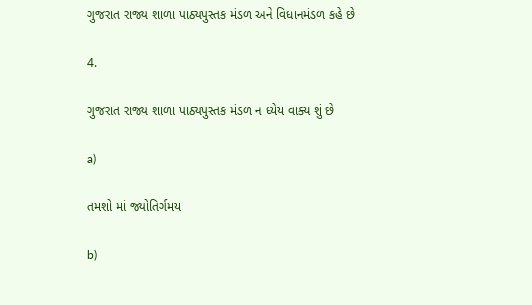ગુજરાત રાજ્ય શાળા પાઠ્યપુસ્તક મંડળ અને વિધાનમંડળ કહે છે

4.

ગુજરાત રાજ્ય શાળા પાઠ્યપુસ્તક મંડળ ન ધ્યેય વાક્ય શું છે

a)

તમશો માં જ્યોતિર્ગમય

b)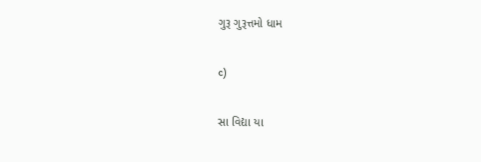ગુરૂ ગુરૂત્તમો ધામ

c)

સા વિદ્યા યા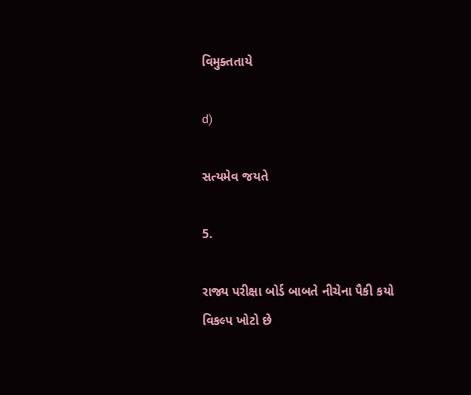વિમુક્તતાયે

d)

સત્યમેવ જયતે

5.

રાજ્ય પરીક્ષા બોર્ડ બાબતે નીચેના પૈકી કયો વિકલ્પ ખોટો છે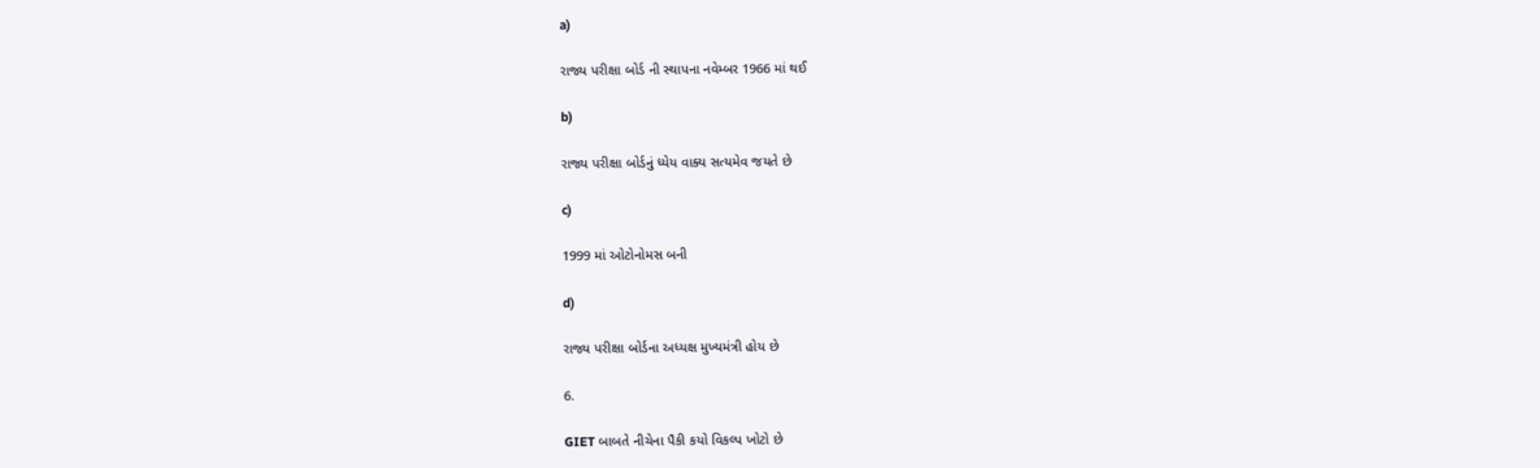a)

રાજ્ય પરીક્ષા બોર્ડ ની સ્થાપના નવેમ્બર 1966 માં થઈ

b)

રાજ્ય પરીક્ષા બોર્ડનું ધ્યેય વાક્ય સત્યમેવ જયતે છે

c)

1999 માં ઓટોનોમસ બની

d)

રાજ્ય પરીક્ષા બોર્ડના અધ્યક્ષ મુખ્યમંત્રી હોય છે

6.

GIET બાબતે નીચેના પૈકી કયો વિકલ્પ ખોટો છે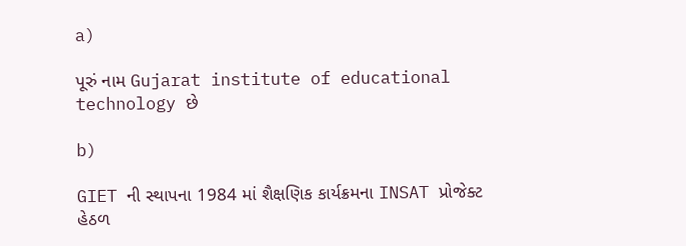a)

પૂરું નામ Gujarat institute of educational technology છે

b)

GIET ની સ્થાપના 1984 માં શૈક્ષણિક કાર્યક્રમના INSAT પ્રોજેક્ટ હેઠળ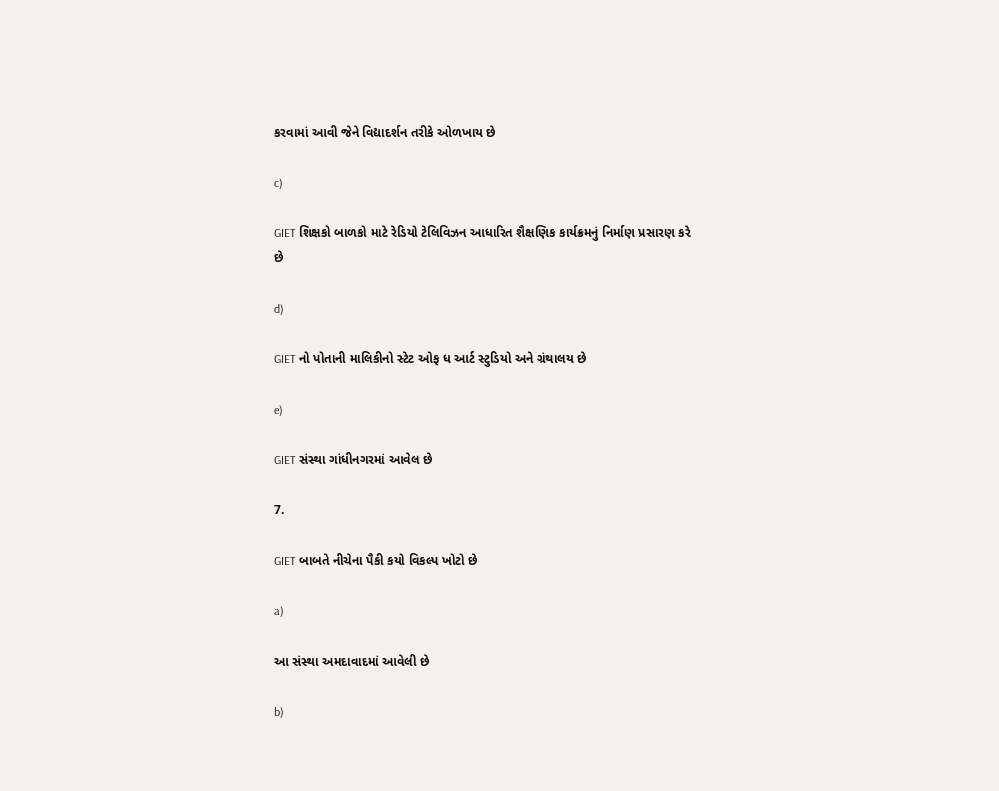કરવામાં આવી જેને વિદ્યાદર્શન તરીકે ઓળખાય છે

c)

GIET શિક્ષકો બાળકો માટે રેડિયો ટેલિવિઝન આધારિત શૈક્ષણિક કાર્યક્રમનું નિર્માણ પ્રસારણ કરે છે

d)

GIET નો પોતાની માલિકીનો સ્ટેટ ઓફ ધ આર્ટ સ્ટુડિયો અને ગ્રંથાલય છે

e)

GIET સંસ્થા ગાંધીનગરમાં આવેલ છે

7.

GIET બાબતે નીચેના પૈકી કયો વિકલ્પ ખોટો છે

a)

આ સંસ્થા અમદાવાદમાં આવેલી છે

b)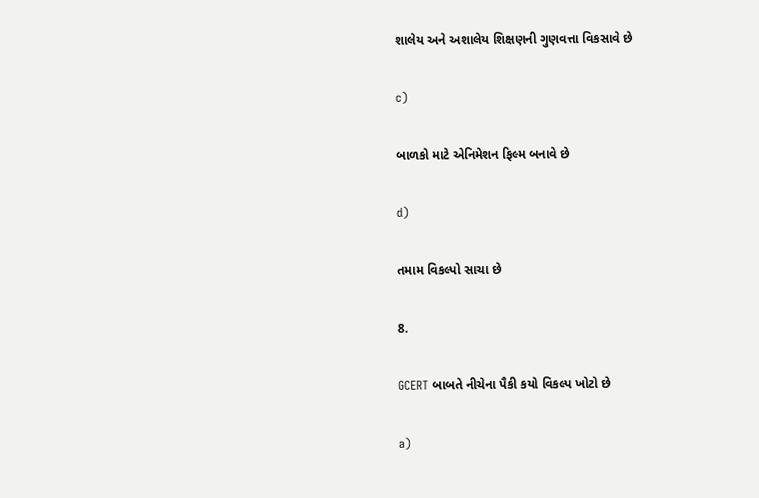શાલેય અને અશાલેય શિક્ષણની ગુણવત્તા વિકસાવે છે

c)

બાળકો માટે એનિમેશન ફિલ્મ બનાવે છે

d)

તમામ વિકલ્પો સાચા છે

8.

GCERT બાબતે નીચેના પૈકી કયો વિકલ્પ ખોટો છે

a)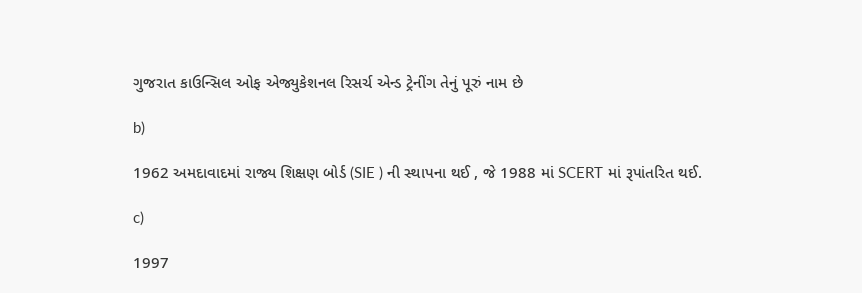ગુજરાત કાઉન્સિલ ઓફ એજ્યુકેશનલ રિસર્ચ એન્ડ ટ્રેનીંગ તેનું પૂરું નામ છે

b)

1962 અમદાવાદમાં રાજ્ય શિક્ષણ બોર્ડ (SIE ) ની સ્થાપના થઈ , જે 1988 માં SCERT માં રૂપાંતરિત થઈ.

c)

1997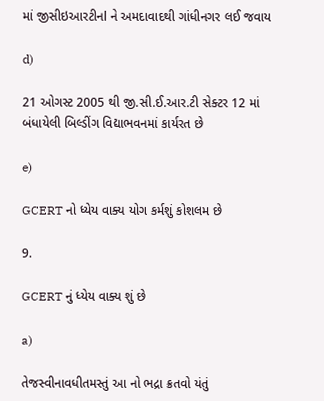માં જીસીઇઆરટીનl ને અમદાવાદથી ગાંધીનગર લઈ જવાય

d)

21 ઓગસ્ટ 2005 થી જી.સી.ઈ.આર.ટી સેક્ટર 12 માં બંધાયેલી બિલ્ડીંગ વિદ્યાભવનમાં કાર્યરત છે

e)

GCERT નો ધ્યેય વાક્ય યોગ કર્મશું કોશલમ છે

9.

GCERT નું ધ્યેય વાક્ય શું છે

a)

તેજસ્વીનાવધીતમસ્તું આ નો ભદ્રા ક્રતવો યંતું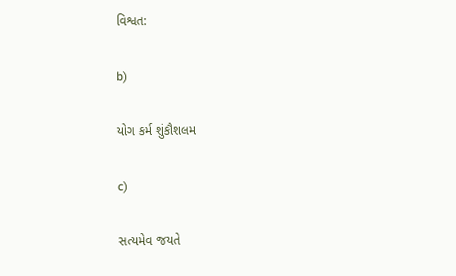વિશ્વત:

b)

યોગ કર્મ શુંકૌશલમ

c)

સત્યમેવ જયતે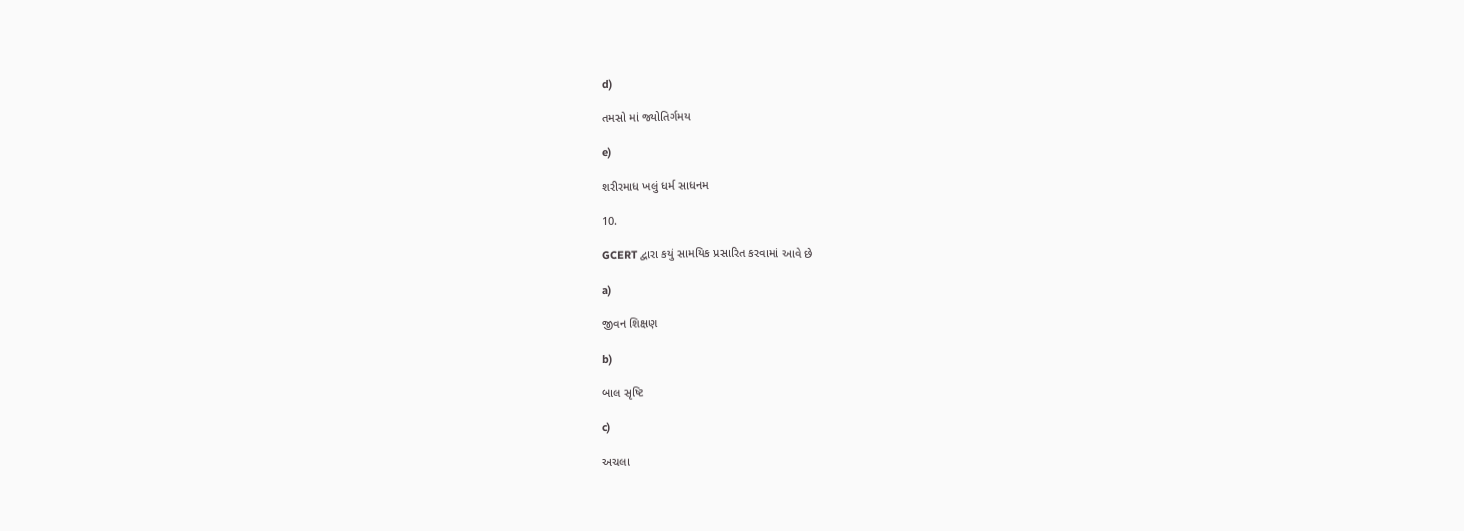d)

તમસો માં જ્યોતિર્ગમય

e)

શરીરમાધ ખલું ધર્મ સાધનમ

10.

GCERT દ્વારા કયું સામયિક પ્રસારિત કરવામાં આવે છે

a)

જીવન શિક્ષણ

b)

બાલ સૃષ્ટિ

c)

અચલા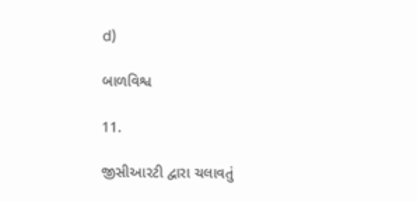d)

બાળવિશ્વ

11.

જીસીઆરટી દ્વારા ચલાવતું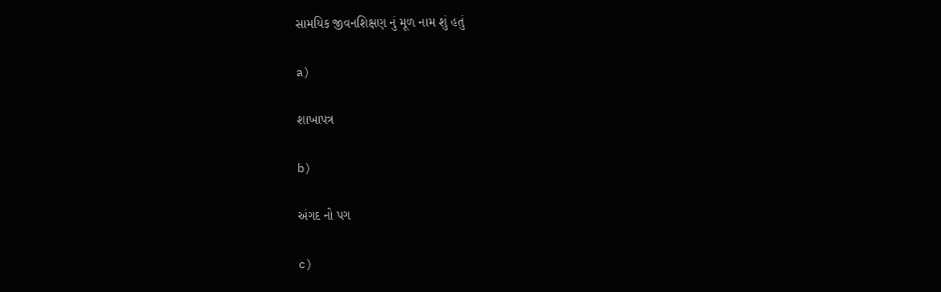સામયિક જીવનશિક્ષણ નું મૂળ નામ શું હતું

a)

શાખાપત્ર

b)

અંગદ નો પગ

c)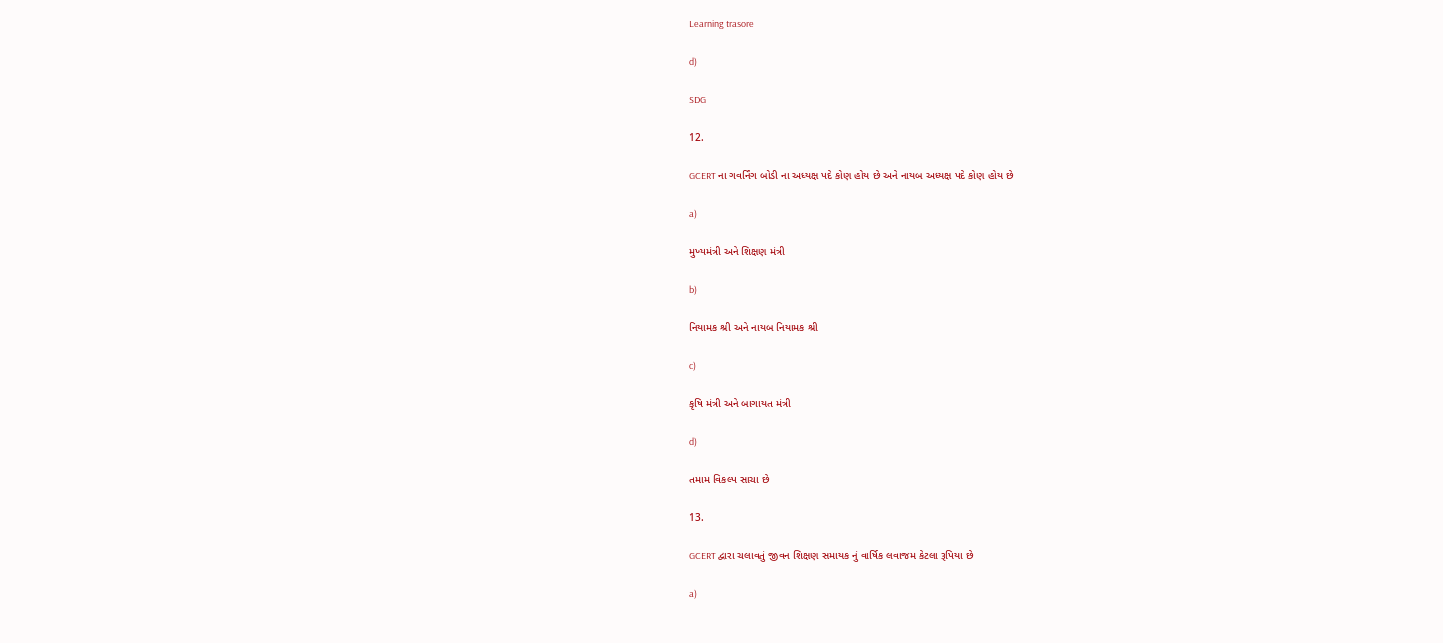Learning trasore

d)

SDG

12.

GCERT ના ગવર્નિંગ બોડી ના અધ્યક્ષ પદે કોણ હોય છે અને નાયબ અધ્યક્ષ પદે કોણ હોય છે

a)

મુખ્યમંત્રી અને શિક્ષણ મંત્રી

b)

નિયામક શ્રી અને નાયબ નિયામક શ્રી

c)

કૃષિ મંત્રી અને બાગાયત મંત્રી

d)

તમામ વિકલ્પ સાચા છે

13.

GCERT દ્વારા ચલાવતું જીવન શિક્ષણ સમાયક નું વાર્ષિક લવાજમ કેટલા રૂપિયા છે

a)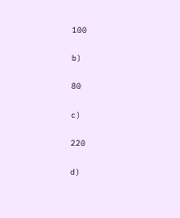100

b)

80

c)

220

d)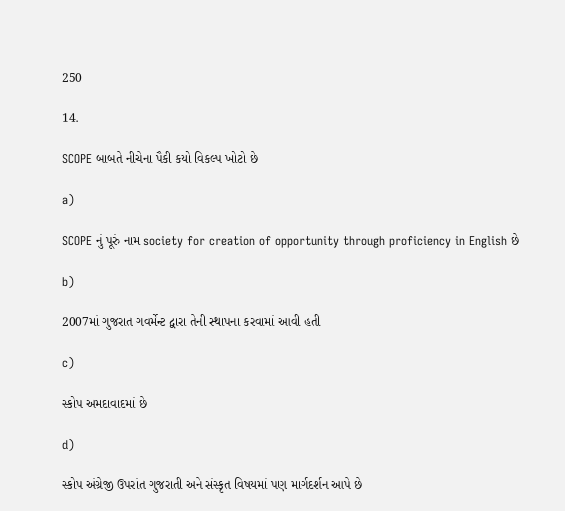250

14.

SCOPE બાબતે નીચેના પૈકી કયો વિકલ્પ ખોટો છે

a)

SCOPE નું પૂરું નામ society for creation of opportunity through proficiency in English છે

b)

2007માં ગુજરાત ગવર્મેન્ટ દ્વારા તેની સ્થાપના કરવામાં આવી હતી

c)

સ્કોપ અમદાવાદમાં છે

d)

સ્કોપ અંગ્રેજી ઉપરાંત ગુજરાતી અને સંસ્કૃત વિષયમાં પણ માર્ગદર્શન આપે છે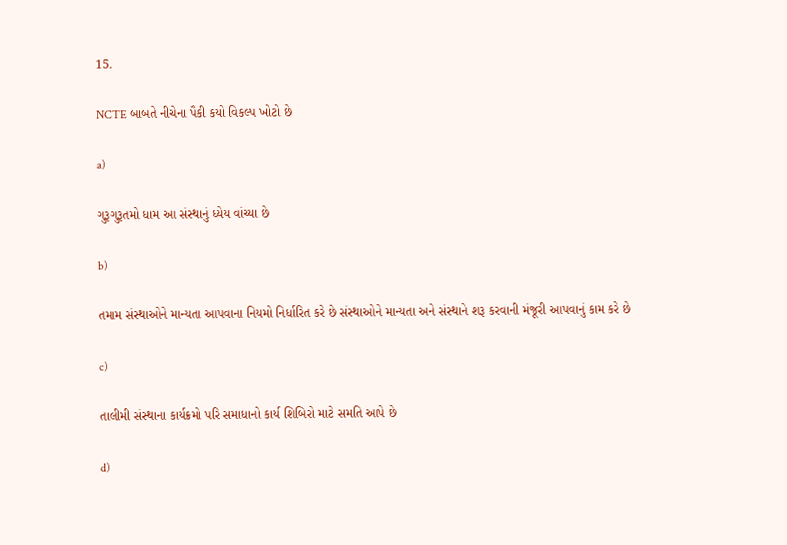15.

NCTE બાબતે નીચેના પૈકી કયો વિકલ્પ ખોટો છે

a)

ગુરૂગુરૂતમો ધામ આ સંસ્થાનું ધ્યેય વાંચ્યા છે

b)

તમામ સંસ્થાઓને માન્યતા આપવાના નિયમો નિર્ધારિત કરે છે સંસ્થાઓને માન્યતા અને સંસ્થાને શરૂ કરવાની મંજૂરી આપવાનું કામ કરે છે

c)

તાલીમી સંસ્થાના કાર્યક્રમો પરિ સમાધાનો કાર્ય શિબિરો માટે સમતિ આપે છે

d)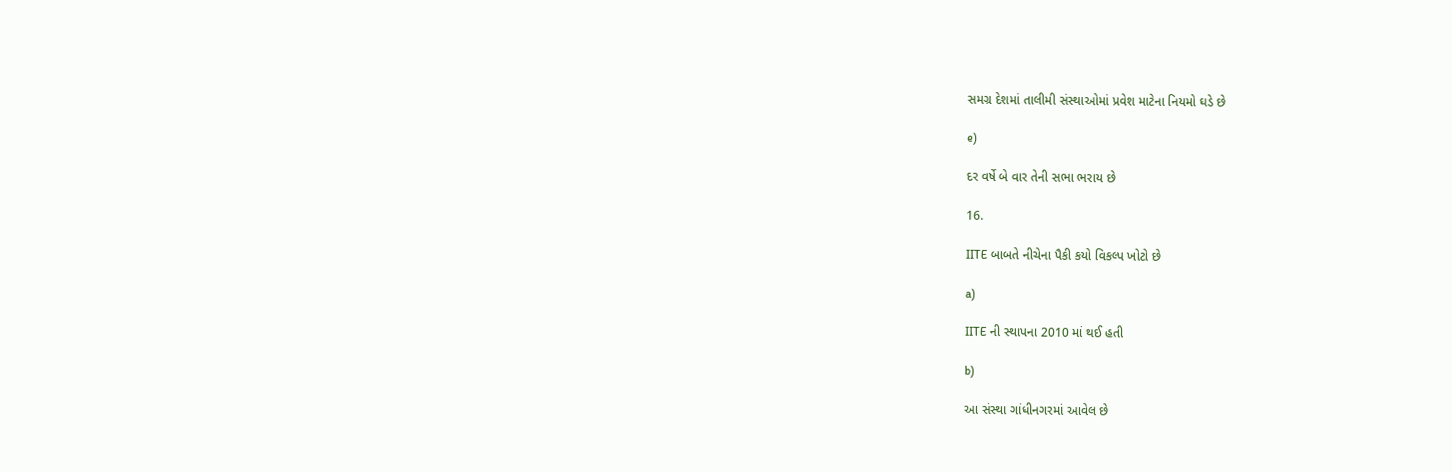સમગ્ર દેશમાં તાલીમી સંસ્થાઓમાં પ્રવેશ માટેના નિયમો ઘડે છે

e)

દર વર્ષે બે વાર તેની સભા ભરાય છે

16.

IITE બાબતે નીચેના પૈકી કયો વિકલ્પ ખોટો છે

a)

IITE ની સ્થાપના 2010 માં થઈ હતી

b)

આ સંસ્થા ગાંધીનગરમાં આવેલ છે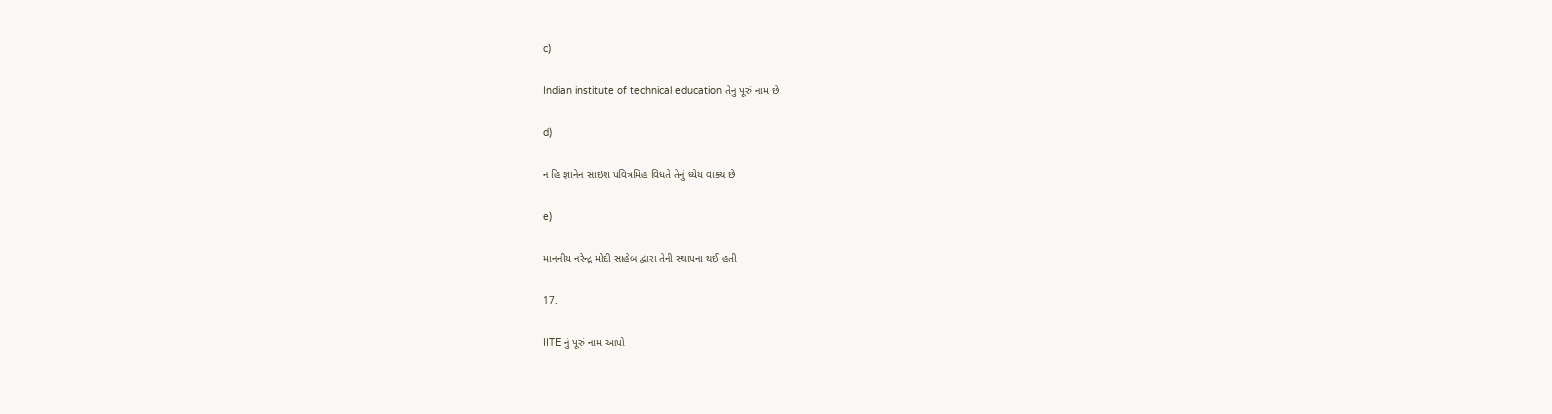c)

Indian institute of technical education તેનુ પૂરું નામ છે

d)

ન હિ જ્ઞાનેન સાઇશ પવિત્રમિહ વિધતે તેનું ધ્યેય વાક્ય છે

e)

માનનીય નરેન્દ્ર મોદી સાહેબ દ્વારા તેની સ્થાપના થઈ હતી

17.

IITE નું પૂરું નામ આપો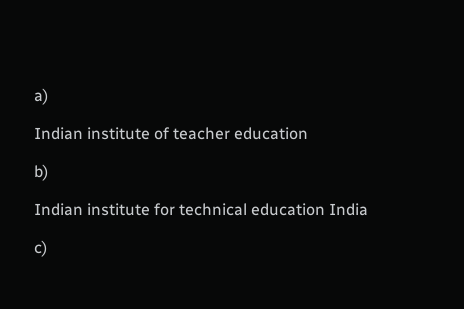a)

Indian institute of teacher education

b)

Indian institute for technical education India

c)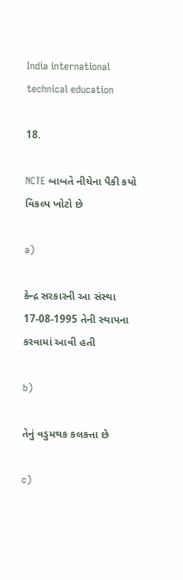India international technical education

18.

NCTE બાબતે નીચેના પૈકી કયો વિકલ્પ ખોટો છે

a)

કેન્દ્ર સરકારની આ સંસ્થા 17-08-1995 તેની સ્થાપના કરવામાં આવી હતી

b)

તેનું વડુમથક કલકત્તા છે

c)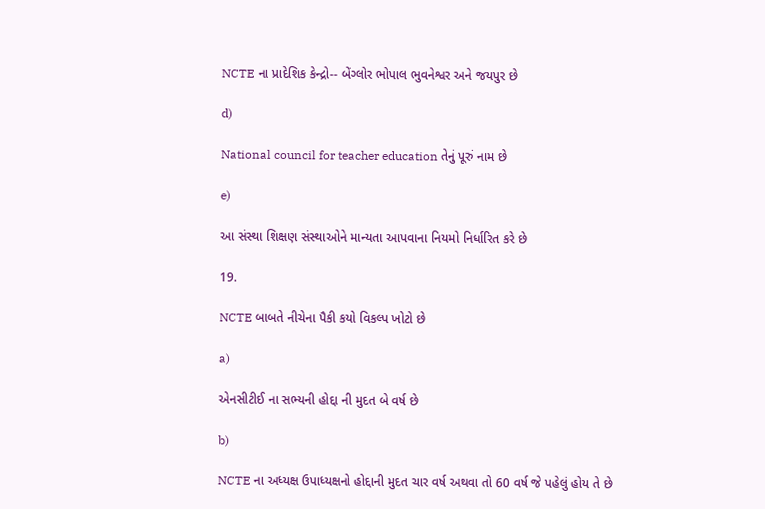NCTE ના પ્રાદેશિક કેન્દ્રો-- બેંગ્લોર ભોપાલ ભુવનેશ્વર અને જયપુર છે

d)

National council for teacher education તેનું પૂરું નામ છે

e)

આ સંસ્થા શિક્ષણ સંસ્થાઓને માન્યતા આપવાના નિયમો નિર્ધારિત કરે છે

19.

NCTE બાબતે નીચેના પૈકી કયો વિકલ્પ ખોટો છે

a)

એનસીટીઈ ના સભ્યની હોદ્દા ની મુદત બે વર્ષ છે

b)

NCTE ના અધ્યક્ષ ઉપાધ્યક્ષનો હોદ્દાની મુદત ચાર વર્ષ અથવા તો 60 વર્ષ જે પહેલું હોય તે છે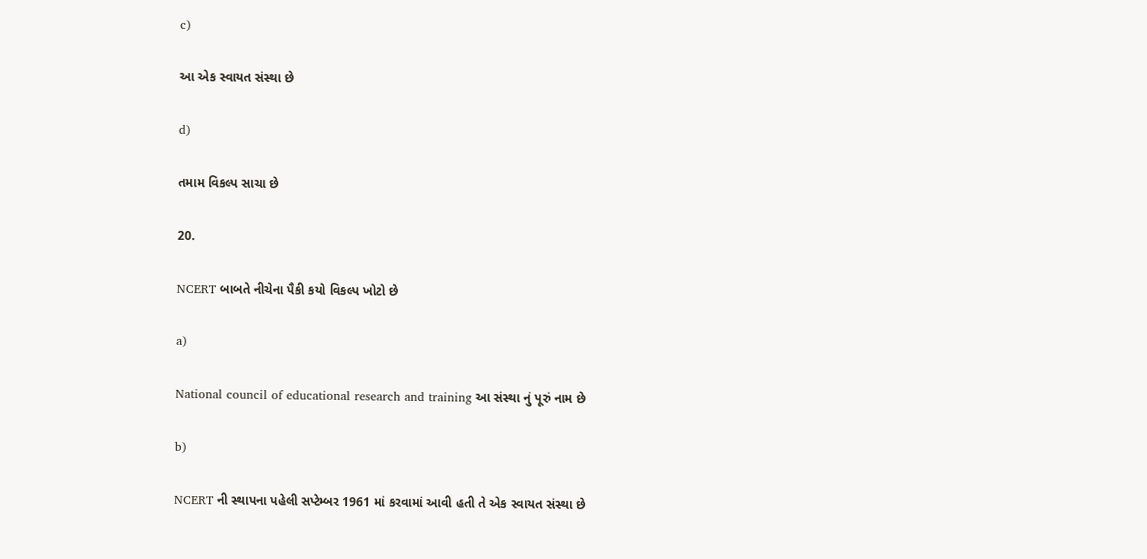c)

આ એક સ્વાયત સંસ્થા છે

d)

તમામ વિકલ્પ સાચા છે

20.

NCERT બાબતે નીચેના પૈકી કયો વિકલ્પ ખોટો છે

a)

National council of educational research and training આ સંસ્થા નું પૂરું નામ છે

b)

NCERT ની સ્થાપના પહેલી સપ્ટેમ્બર 1961 માં કરવામાં આવી હતી તે એક સ્વાયત સંસ્થા છે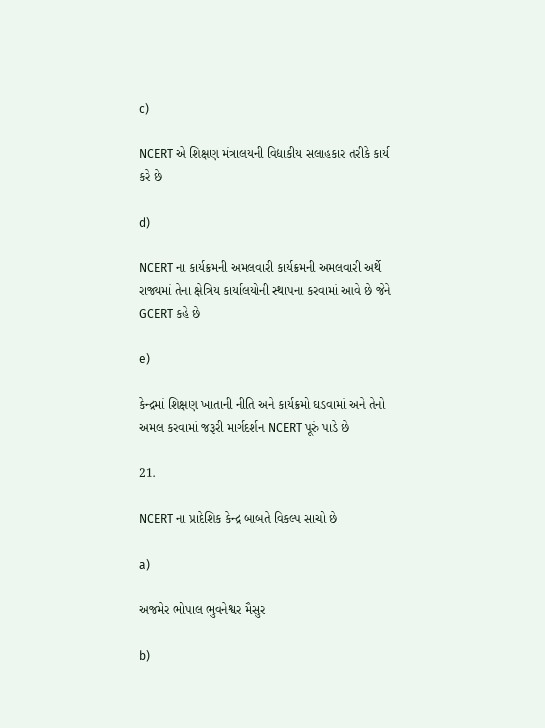c)

NCERT એ શિક્ષણ મંત્રાલયની વિદ્યાકીય સલાહકાર તરીકે કાર્ય કરે છે

d)

NCERT ના કાર્યક્રમની અમલવારી કાર્યક્રમની અમલવારી અર્થે રાજ્યમાં તેના ક્ષેત્રિય કાર્યાલયોની સ્થાપના કરવામાં આવે છે જેને GCERT કહે છે

e)

કેન્દ્રમાં શિક્ષણ ખાતાની નીતિ અને કાર્યક્રમો ઘડવામાં અને તેનો અમલ કરવામાં જરૂરી માર્ગદર્શન NCERT પૂરું પાડે છે

21.

NCERT ના પ્રાદેશિક કેન્દ્ર બાબતે વિકલ્પ સાચો છે

a)

અજમેર ભોપાલ ભુવનેશ્વર મૈસુર

b)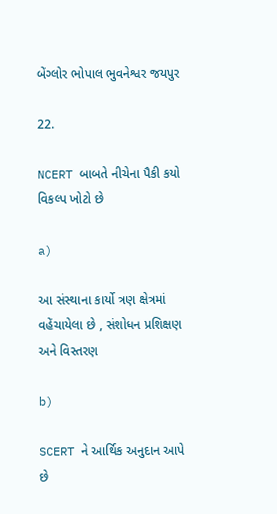બેંગ્લોર ભોપાલ ભુવનેશ્વર જયપુર

22.

NCERT બાબતે નીચેના પૈકી કયો વિકલ્પ ખોટો છે

a)

આ સંસ્થાના કાર્યો ત્રણ ક્ષેત્રમાં વહેંચાયેલા છે , સંશોધન પ્રશિક્ષણ અને વિસ્તરણ

b)

SCERT ને આર્થિક અનુદાન આપે છે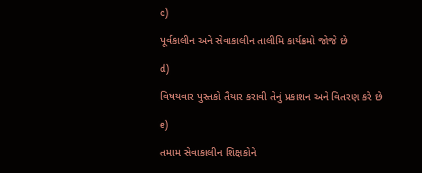c)

પૂર્વકાલીન અને સેવાકાલીન તાલીમિ કાર્યક્રમો જોજે છે

d)

વિષયવાર પુસ્તકો તૈયાર કરાવી તેનું પ્રકાશન અને વિતરણ કરે છે

e)

તમામ સેવાકાલીન શિક્ષકોને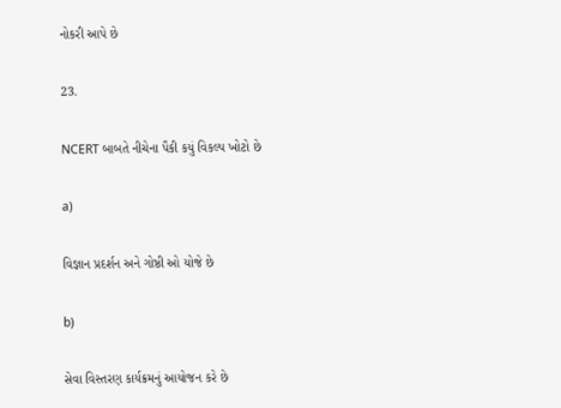નોકરી આપે છે

23.

NCERT બાબતે નીચેના પૈકી કયું વિકલ્પ ખોટો છે

a)

વિજ્ઞાન પ્રદર્શન અને ગોષ્ઠી ઓ યોજે છે

b)

સેવા વિસ્તરણ કાર્યક્રમનું આયોજન કરે છે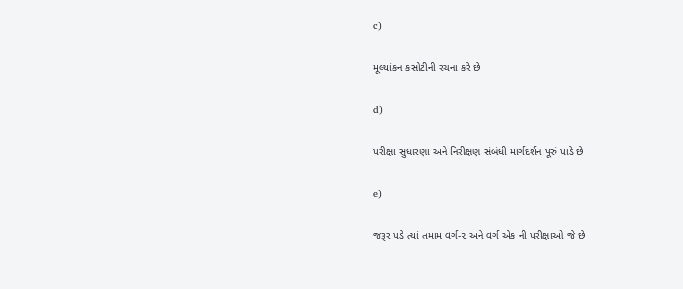c)

મૂલ્યાંકન કસોટીની રચના કરે છે

d)

પરીક્ષા સુધારણા અને નિરીક્ષણ સંબંધી માર્ગદર્શન પૂરું પાડે છે

e)

જરૂર પડે ત્યાં તમામ વર્ગ-૨ અને વર્ગ એક ની પરીક્ષાઓ જે છે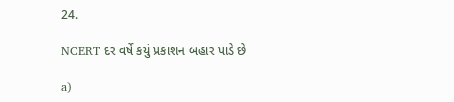24.

NCERT દર વર્ષે કયું પ્રકાશન બહાર પાડે છે

a)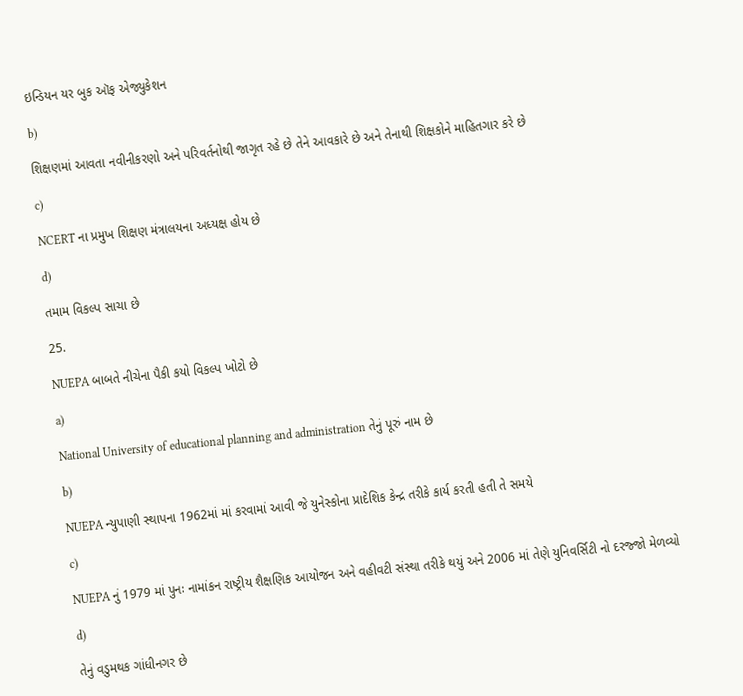ઇન્ડિયન યર બુક ઑફ એજ્યુકેશન

b)

શિક્ષણમાં આવતા નવીનીકરણો અને પરિવર્તનોથી જાગૃત રહે છે તેને આવકારે છે અને તેનાથી શિક્ષકોને માહિતગાર કરે છે

c)

NCERT ના પ્રમુખ શિક્ષણ મંત્રાલયના અધ્યક્ષ હોય છે

d)

તમામ વિકલ્પ સાચા છે

25.

NUEPA બાબતે નીચેના પૈકી કયો વિકલ્પ ખોટો છે

a)

National University of educational planning and administration તેનું પૂરું નામ છે

b)

NUEPA ન્યુપાણી સ્થાપના 1962માં માં કરવામાં આવી જે યુનેસ્કોના પ્રાદેશિક કેન્દ્ર તરીકે કાર્ય કરતી હતી તે સમયે

c)

NUEPA નું 1979 માં પુનઃ નામાંકન રાષ્ટ્રીય શૈક્ષણિક આયોજન અને વહીવટી સંસ્થા તરીકે થયું અને 2006 માં તેણે યુનિવર્સિટી નો દરજ્જો મેળવ્યો

d)

તેનું વડુમથક ગાંધીનગર છે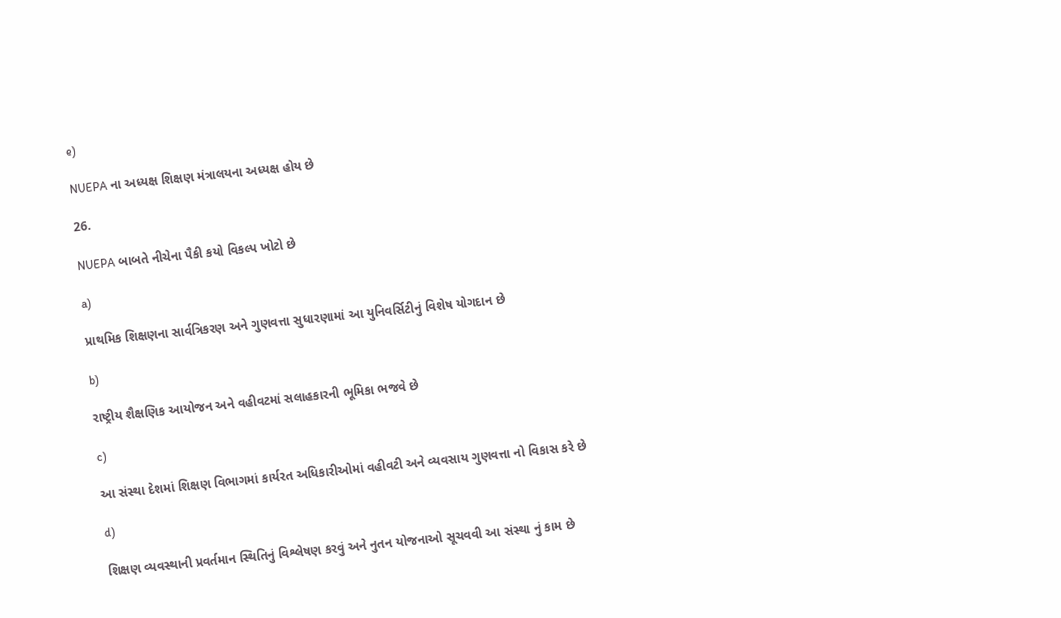e)

NUEPA ના અધ્યક્ષ શિક્ષણ મંત્રાલયના અધ્યક્ષ હોય છે

26.

NUEPA બાબતે નીચેના પૈકી કયો વિકલ્પ ખોટો છે

a)

પ્રાથમિક શિક્ષણના સાર્વત્રિકરણ અને ગુણવત્તા સુધારણામાં આ યુનિવર્સિટીનું વિશેષ યોગદાન છે

b)

રાષ્ટ્રીય શૈક્ષણિક આયોજન અને વહીવટમાં સલાહકારની ભૂમિકા ભજવે છે

c)

આ સંસ્થા દેશમાં શિક્ષણ વિભાગમાં કાર્યરત અધિકારીઓમાં વહીવટી અને વ્યવસાય ગુણવત્તા નો વિકાસ કરે છે

d)

શિક્ષણ વ્યવસ્થાની પ્રવર્તમાન સ્થિતિનું વિશ્લેષણ કરવું અને નુતન યોજનાઓ સૂચવવી આ સંસ્થા નું કામ છે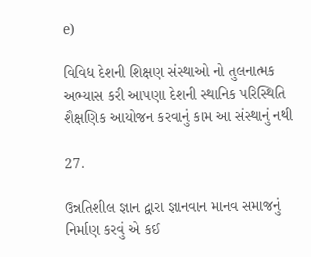e)

વિવિધ દેશની શિક્ષણ સંસ્થાઓ નો તુલનાત્મક અભ્યાસ કરી આપણા દેશની સ્થાનિક પરિસ્થિતિ શૈક્ષણિક આયોજન કરવાનું કામ આ સંસ્થાનું નથી

27.

ઉન્નતિશીલ જ્ઞાન દ્વારા જ્ઞાનવાન માનવ સમાજનું નિર્માણ કરવું એ કઈ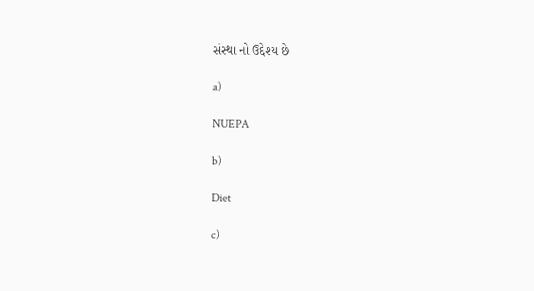સંસ્થા નો ઉદ્દેશ્ય છે

a)

NUEPA

b)

Diet

c)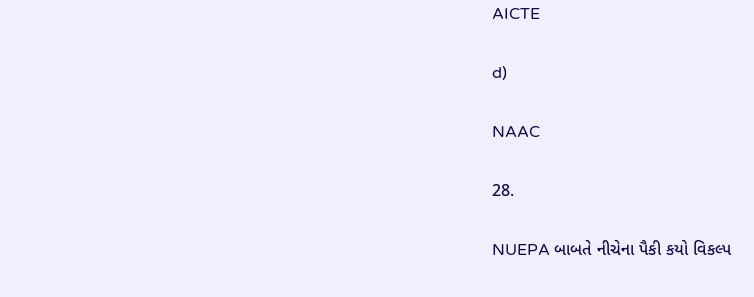AICTE

d)

NAAC

28.

NUEPA બાબતે નીચેના પૈકી કયો વિકલ્પ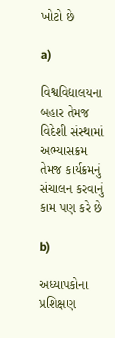ખોટો છે

a)

વિશ્વવિદ્યાલયના બહાર તેમજ વિદેશી સંસ્થામાં અભ્યાસક્રમ તેમજ કાર્યક્રમનું સંચાલન કરવાનું કામ પણ કરે છે

b)

અધ્યાપકોના પ્રશિક્ષણ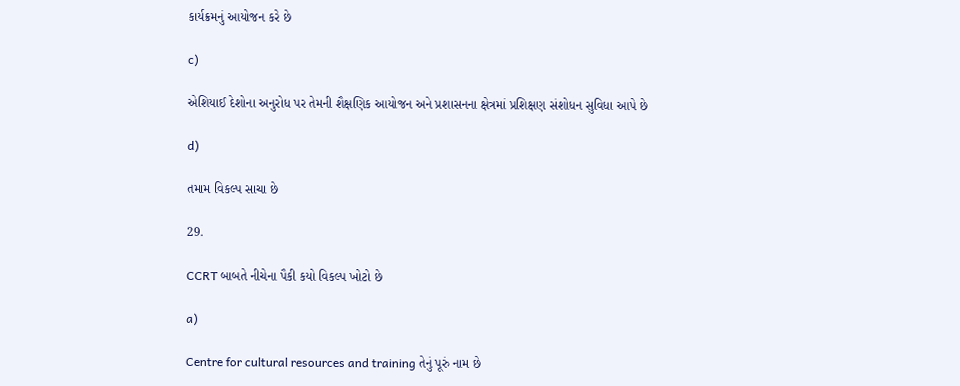કાર્યક્રમનું આયોજન કરે છે

c)

એશિયાઈ દેશોના અનુરોધ પર તેમની શૈક્ષણિક આયોજન અને પ્રશાસનના ક્ષેત્રમાં પ્રશિક્ષણ સંશોધન સુવિધા આપે છે

d)

તમામ વિકલ્પ સાચા છે

29.

CCRT બાબતે નીચેના પૈકી કયો વિકલ્પ ખોટો છે

a)

Centre for cultural resources and training તેનું પૂરું નામ છે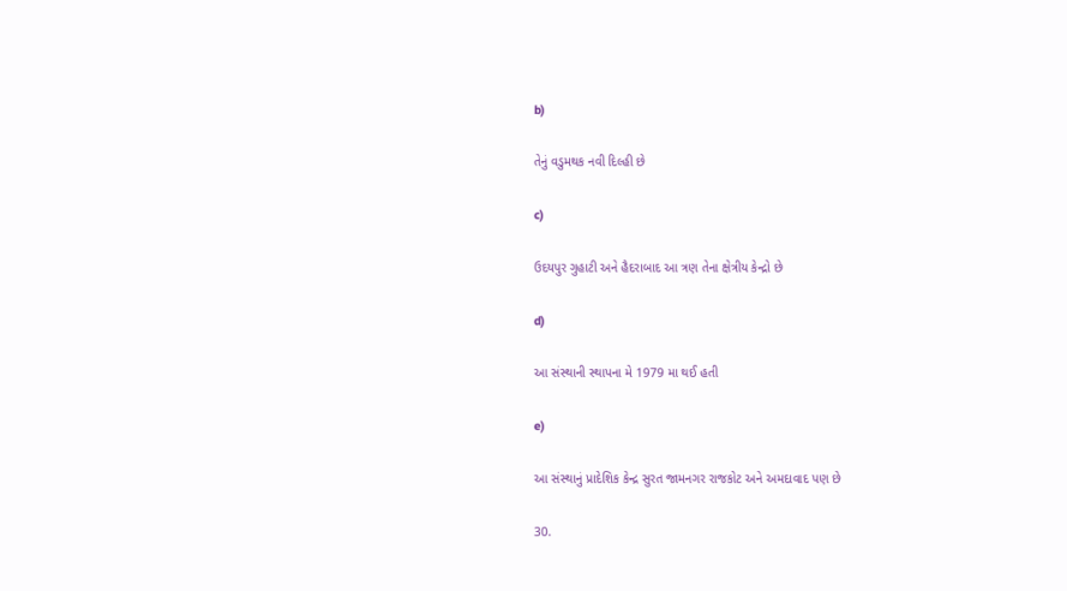b)

તેનું વડુમથક નવી દિલ્હી છે

c)

ઉદયપુર ગુહાટી અને હૈદરાબાદ આ ત્રણ તેના ક્ષેત્રીય કેન્દ્રો છે

d)

આ સંસ્થાની સ્થાપના મે 1979 મા થઈ હતી

e)

આ સંસ્થાનું પ્રાદેશિક કેન્દ્ર સુરત જામનગર રાજકોટ અને અમદાવાદ પણ છે

30.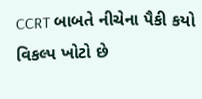CCRT બાબતે નીચેના પૈકી કયો વિકલ્પ ખોટો છે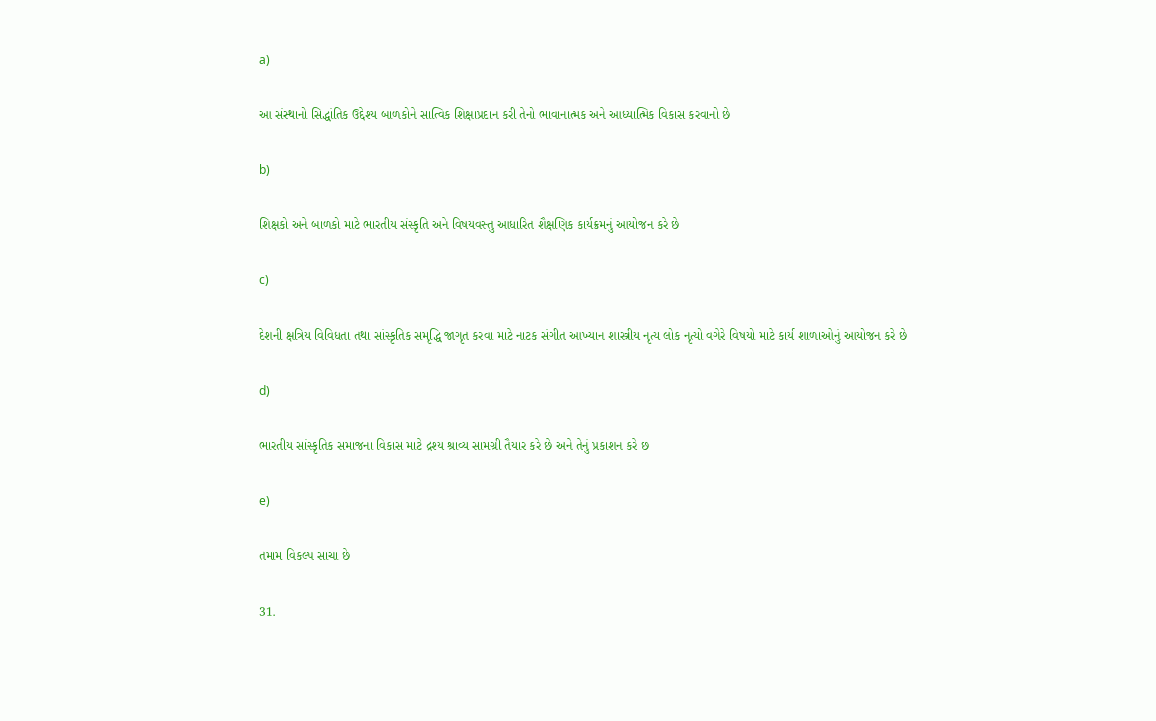a)

આ સંસ્થાનો સિદ્ધાંતિક ઉદ્દેશ્ય બાળકોને સાત્વિક શિક્ષાપ્રદાન કરી તેનો ભાવાનાત્મક અને આધ્યાત્મિક વિકાસ કરવાનો છે

b)

શિક્ષકો અને બાળકો માટે ભારતીય સંસ્કૃતિ અને વિષયવસ્તુ આધારિત શૈક્ષણિક કાર્યક્રમનું આયોજન કરે છે

c)

દેશની ક્ષત્રિય વિવિધતા તથા સાંસ્કૃતિક સમૃદ્ધિ જાગૃત કરવા માટે નાટક સંગીત આખ્યાન શાસ્ત્રીય નૃત્ય લોક નૃત્યો વગેરે વિષયો માટે કાર્ય શાળાઓનું આયોજન કરે છે

d)

ભારતીય સાંસ્કૃતિક સમાજના વિકાસ માટે દ્રશ્ય શ્રાવ્ય સામગ્રી તૈયાર કરે છે અને તેનું પ્રકાશન કરે છ

e)

તમામ વિકલ્પ સાચા છે

31.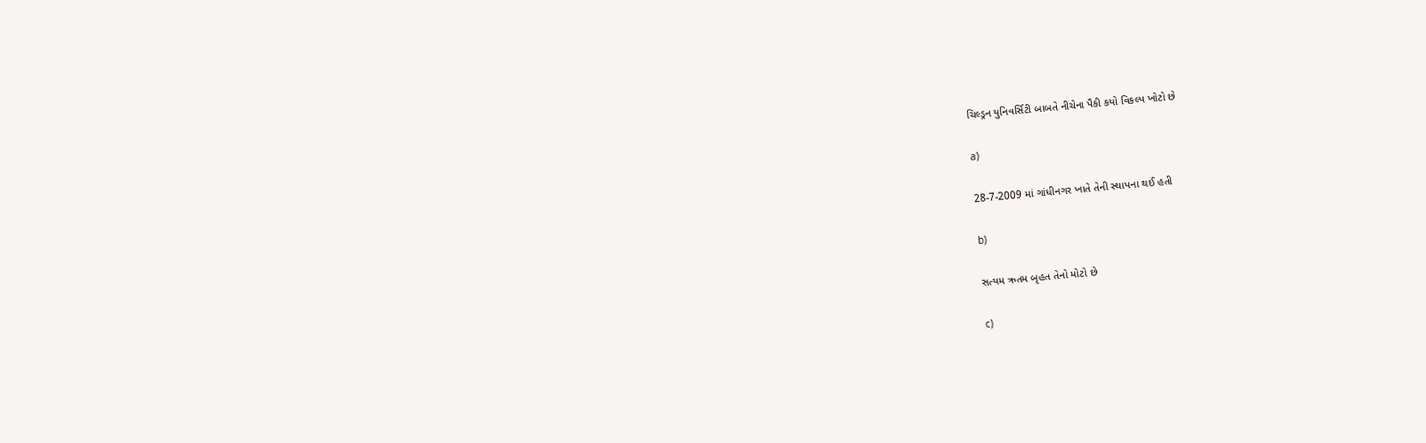ચિલ્ડ્રન યુનિવર્સિટી બાબતે નીચેના પૈકી કયો વિકલ્પ ખોટો છે

a)

28-7-2009 માં ગાંધીનગર ખાતે તેની સ્થાપના થઈ હતી

b)

સત્યમ ઋતમ બૃહત તેનો મોટો છે

c)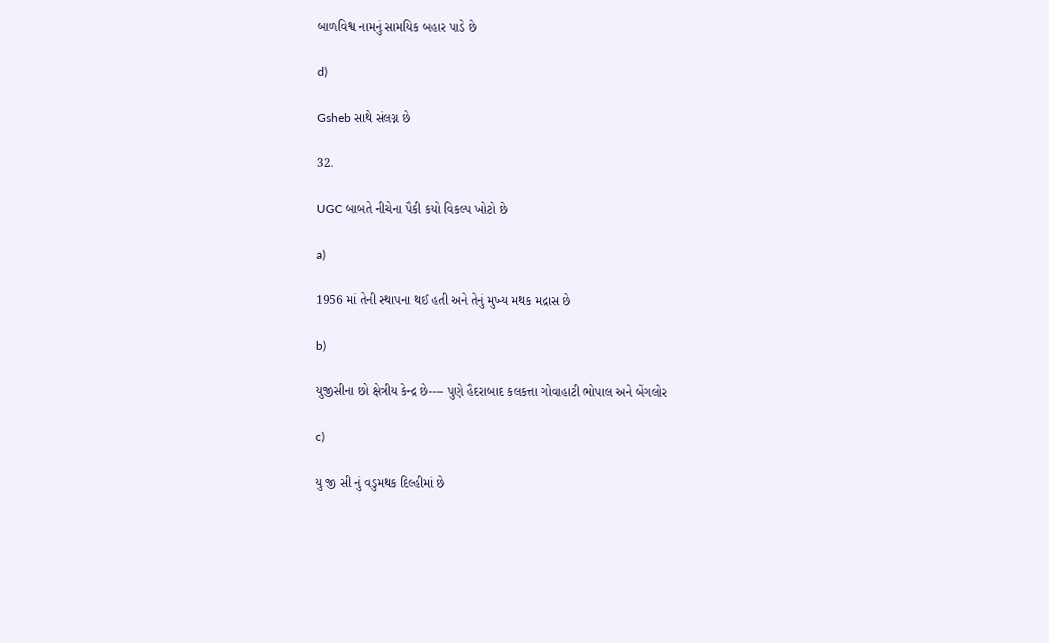બાળવિશ્વ નામનું સામયિક બહાર પાડે છે

d)

Gsheb સાથે સંલગ્ન છે

32.

UGC બાબતે નીચેના પૈકી કયો વિકલ્પ ખોટો છે

a)

1956 માં તેની સ્થાપના થઈ હતી અને તેનું મુખ્ય મથક મદ્રાસ છે

b)

યુજીસીના છો ક્ષેત્રીય કેન્દ્ર છે---- પુણે હૈદરાબાદ કલકત્તા ગોવાહાટી ભોપાલ અને બેંગલોર

c)

યુ જી સી નું વડુમથક દિલ્હીમાં છે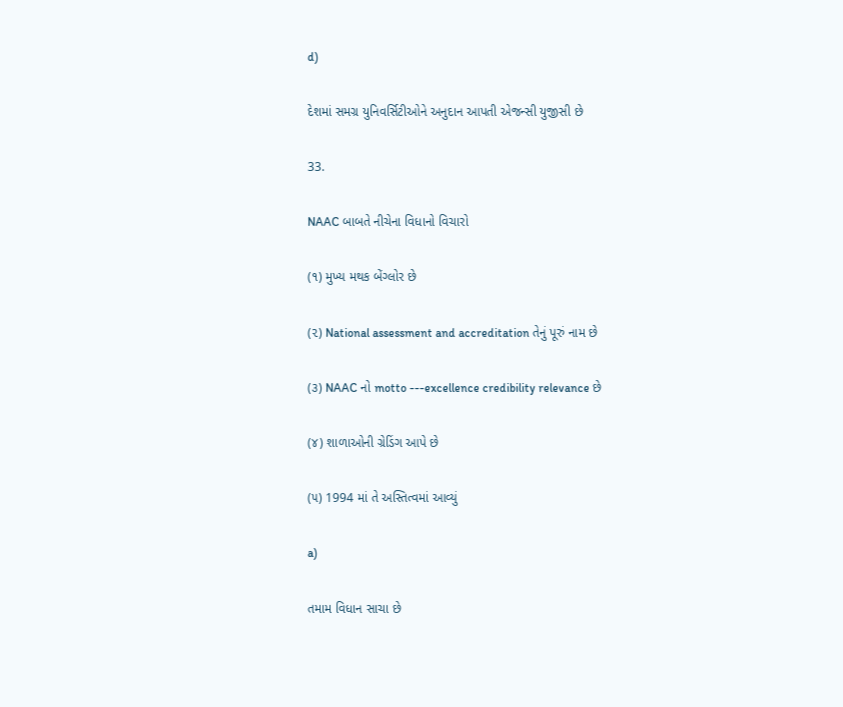d)

દેશમાં સમગ્ર યુનિવર્સિટીઓને અનુદાન આપતી એજન્સી યુજીસી છે

33.

NAAC બાબતે નીચેના વિધાનો વિચારો

(૧) મુખ્ય મથક બેંગ્લોર છે

(૨) National assessment and accreditation તેનું પૂરું નામ છે

(૩) NAAC નો motto ---excellence credibility relevance છે

(૪) શાળાઓની ગ્રેડિંગ આપે છે

(૫) 1994 માં તે અસ્તિત્વમાં આવ્યું

a)

તમામ વિધાન સાચા છે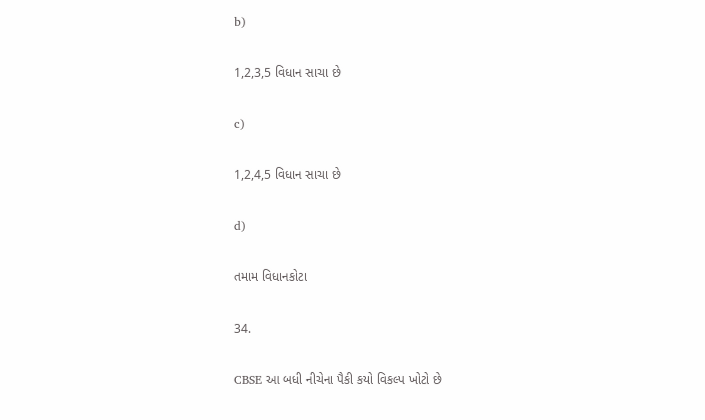b)

1,2,3,5 વિધાન સાચા છે

c)

1,2,4,5 વિધાન સાચા છે

d)

તમામ વિધાનકોટા

34.

CBSE આ બધી નીચેના પૈકી કયો વિકલ્પ ખોટો છે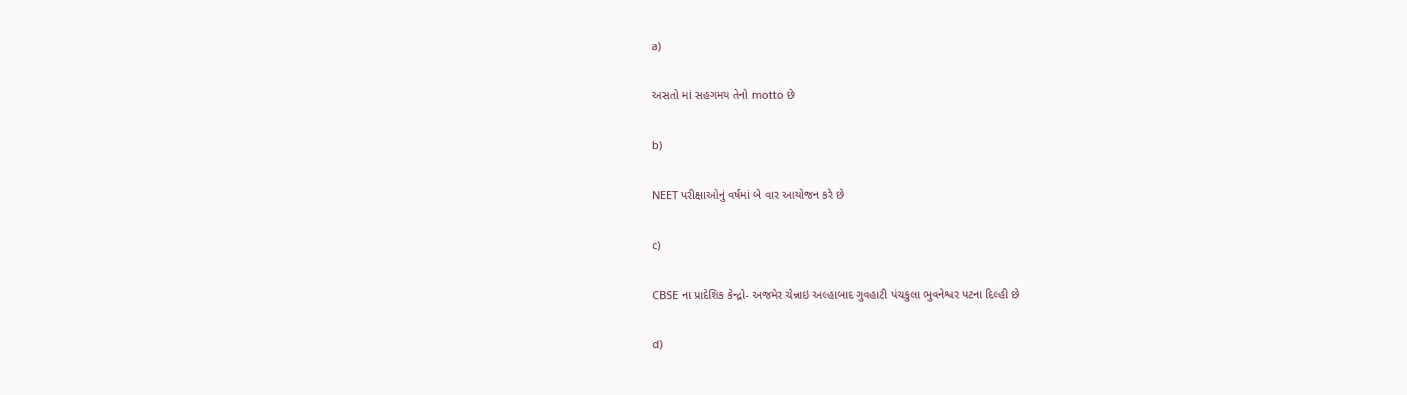a)

અસતો માં સહગમય તેનો motto છે

b)

NEET પરીક્ષાઓનું વર્ષમાં બે વાર આયોજન કરે છે

c)

CBSE ના પ્રાદેશિક કેન્દ્રો- અજમેર ચેન્નાઇ અલ્હાબાદ ગુવહાટી પંચકુલા ભુવનેશ્વર પટના દિલ્હી છે

d)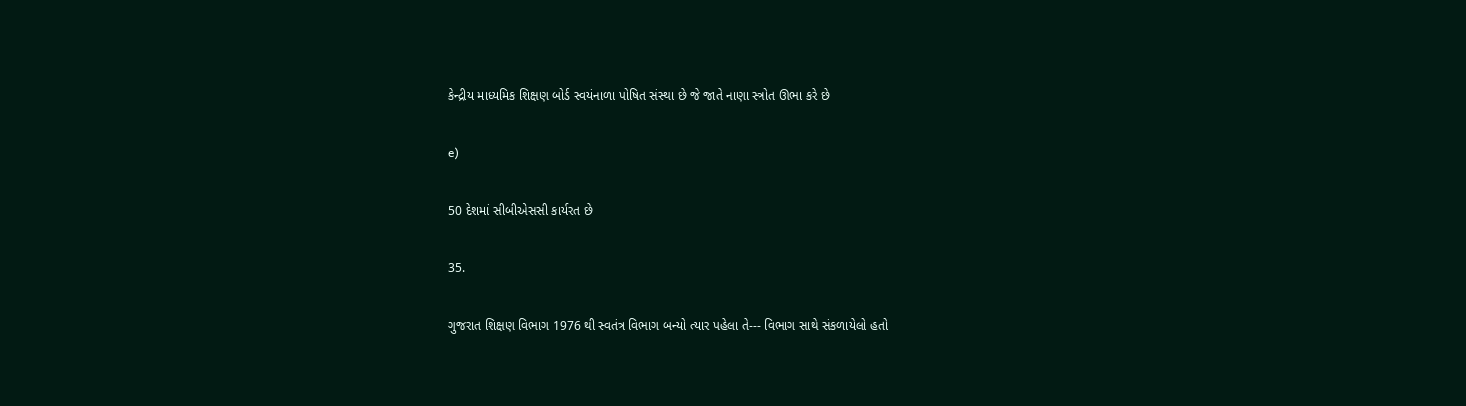કેન્દ્રીય માધ્યમિક શિક્ષણ બોર્ડ સ્વયંનાળા પોષિત સંસ્થા છે જે જાતે નાણા સ્ત્રોત ઊભા કરે છે

e)

50 દેશમાં સીબીએસસી કાર્યરત છે

35.

ગુજરાત શિક્ષણ વિભાગ 1976 થી સ્વતંત્ર વિભાગ બન્યો ત્યાર પહેલા તે--- વિભાગ સાથે સંકળાયેલો હતો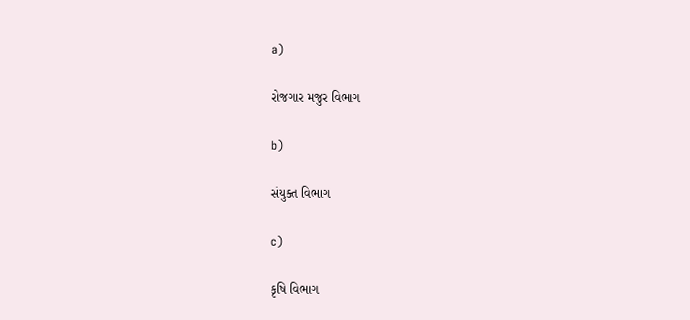a)

રોજગાર મજુર વિભાગ

b)

સંયુક્ત વિભાગ

c)

કૃષિ વિભાગ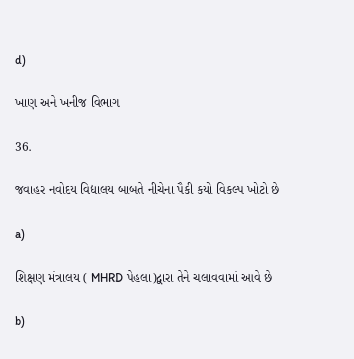d)

ખાણ અને ખનીજ વિભાગ

36.

જવાહર નવોદય વિદ્યાલય બાબતે નીચેના પૈકી કયો વિકલ્પ ખોટો છે

a)

શિક્ષણ મંત્રાલય ( MHRD પેહલા)દ્વારા તેને ચલાવવામાં આવે છે

b)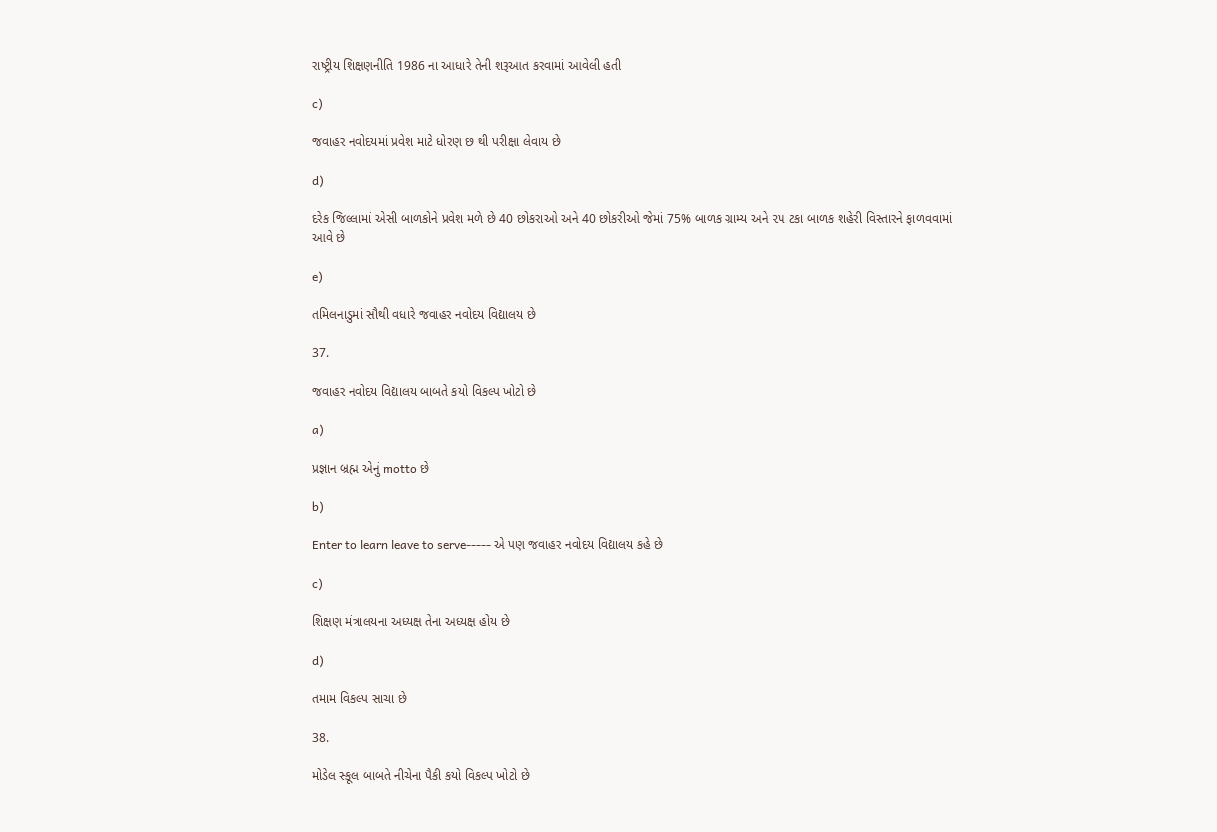રાષ્ટ્રીય શિક્ષણનીતિ 1986 ના આધારે તેની શરૂઆત કરવામાં આવેલી હતી

c)

જવાહર નવોદયમાં પ્રવેશ માટે ધોરણ છ થી પરીક્ષા લેવાય છે

d)

દરેક જિલ્લામાં એસી બાળકોને પ્રવેશ મળે છે 40 છોકરાઓ અને 40 છોકરીઓ જેમાં 75% બાળક ગ્રામ્ય અને ૨૫ ટકા બાળક શહેરી વિસ્તારને ફાળવવામાં આવે છે

e)

તમિલનાડુમાં સૌથી વધારે જવાહર નવોદય વિદ્યાલય છે

37.

જવાહર નવોદય વિદ્યાલય બાબતે કયો વિકલ્પ ખોટો છે

a)

પ્રજ્ઞાન બ્રહ્મ એનું motto છે

b)

Enter to learn leave to serve----- એ પણ જવાહર નવોદય વિદ્યાલય કહે છે

c)

શિક્ષણ મંત્રાલયના અધ્યક્ષ તેના અધ્યક્ષ હોય છે

d)

તમામ વિકલ્પ સાચા છે

38.

મોડેલ સ્કૂલ બાબતે નીચેના પૈકી કયો વિકલ્પ ખોટો છે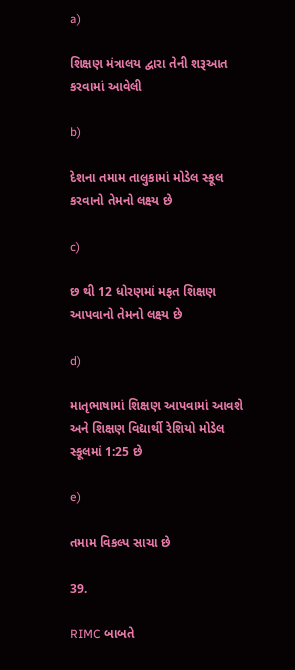a)

શિક્ષણ મંત્રાલય દ્વારા તેની શરૂઆત કરવામાં આવેલી

b)

દેશના તમામ તાલુકામાં મોડેલ સ્કૂલ કરવાનો તેમનો લક્ષ્ય છે

c)

છ થી 12 ધોરણમાં મફત શિક્ષણ આપવાનો તેમનો લક્ષ્ય છે

d)

માતૃભાષામાં શિક્ષણ આપવામાં આવશે અને શિક્ષણ વિદ્યાર્થી રેશિયો મોડેલ સ્કૂલમાં 1:25 છે

e)

તમામ વિકલ્પ સાચા છે

39.

RIMC બાબતે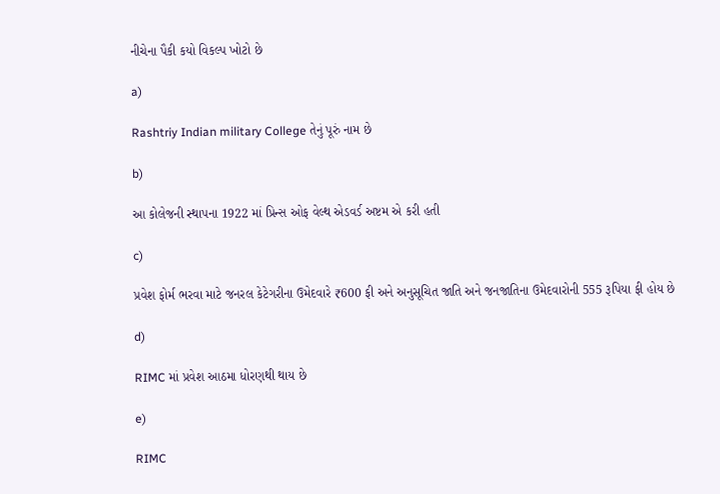નીચેના પૈકી કયો વિકલ્પ ખોટો છે

a)

Rashtriy Indian military College તેનું પૂરું નામ છે

b)

આ કોલેજની સ્થાપના 1922 માં પ્રિન્સ ઓફ વેલ્થ એડવર્ડ અષ્ટમ એ કરી હતી

c)

પ્રવેશ ફોર્મ ભરવા માટે જનરલ કેટેગરીના ઉમેદવારે ₹600 ફી અને અનુસૂચિત જાતિ અને જનજાતિના ઉમેદવારોની 555 રૂપિયા ફી હોય છે

d)

RIMC માં પ્રવેશ આઠમા ધોરણથી થાય છે

e)

RIMC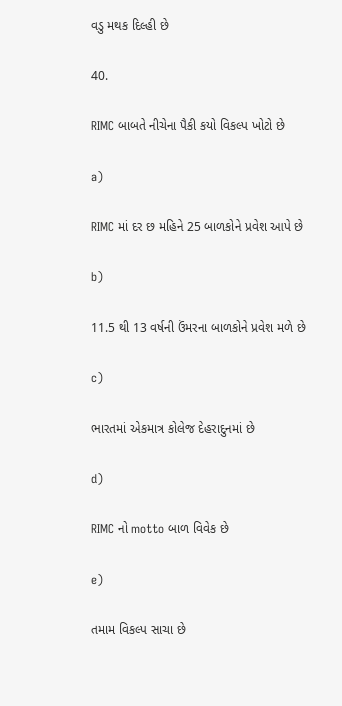વડુ મથક દિલ્હી છે

40.

RIMC બાબતે નીચેના પૈકી કયો વિકલ્પ ખોટો છે

a)

RIMC માં દર છ મહિને 25 બાળકોને પ્રવેશ આપે છે

b)

11.5 થી 13 વર્ષની ઉંમરના બાળકોને પ્રવેશ મળે છે

c)

ભારતમાં એકમાત્ર કોલેજ દેહરાદુનમાં છે

d)

RIMC નો motto બાળ વિવેક છે

e)

તમામ વિકલ્પ સાચા છે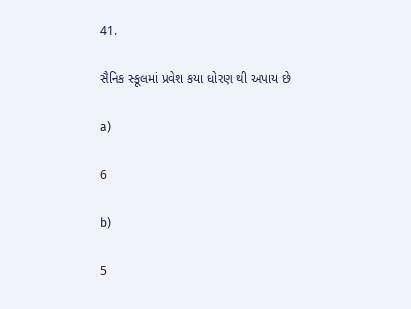41.

સૈનિક સ્કૂલમાં પ્રવેશ કયા ધોરણ થી અપાય છે

a)

6

b)

5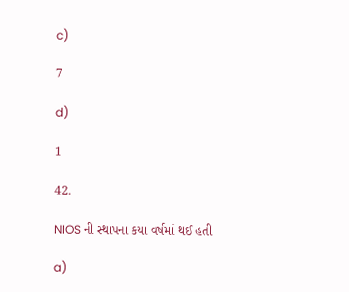c)

7

d)

1

42.

NIOS ની સ્થાપના કયા વર્ષમાં થઈ હતી

a)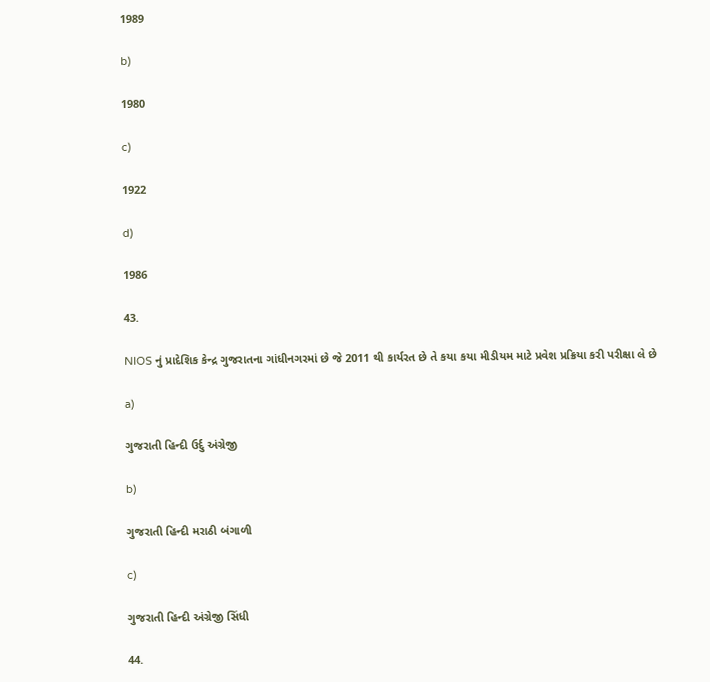1989

b)

1980

c)

1922

d)

1986

43.

NIOS નું પ્રાદેશિક કેન્દ્ર ગુજરાતના ગાંધીનગરમાં છે જે 2011 થી કાર્યરત છે તે કયા કયા મીડીયમ માટે પ્રવેશ પ્રક્રિયા કરી પરીક્ષા લે છે

a)

ગુજરાતી હિન્દી ઉર્દુ અંગ્રેજી

b)

ગુજરાતી હિન્દી મરાઠી બંગાળી

c)

ગુજરાતી હિન્દી અંગ્રેજી સિંધી

44.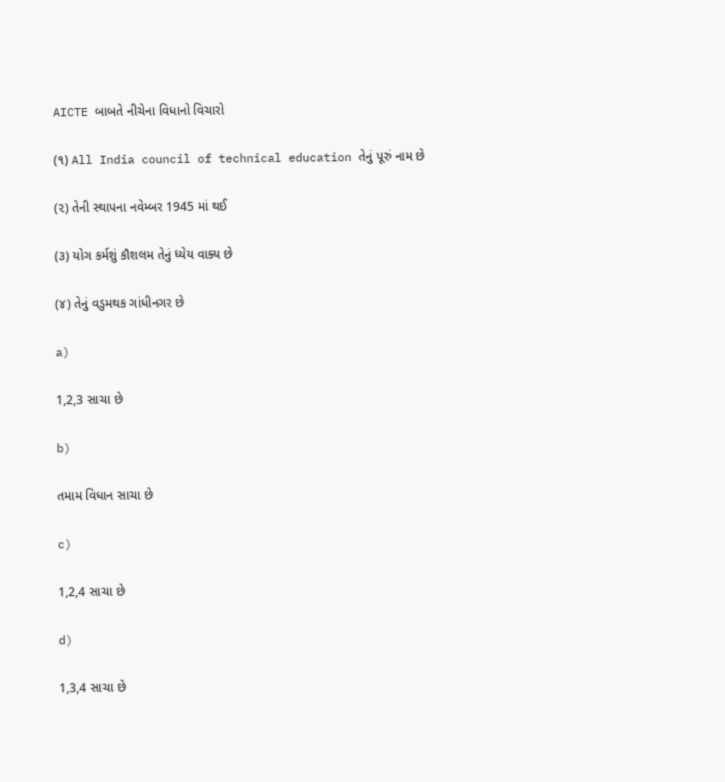AICTE બાબતે નીચેના વિધાનો વિચારો

(૧) All India council of technical education તેનું પૂરું નામ છે

(૨) તેની સ્થાપના નવેમ્બર 1945 માં થઈ

(૩) યોગ કર્મશું કૌશલમ તેનું ધ્યેય વાક્ય છે

(૪) તેનું વડુમથક ગાંધીનગર છે

a)

1,2,3 સાચા છે

b)

તમામ વિધાન સાચા છે

c)

1,2,4 સાચા છે

d)

1,3,4 સાચા છે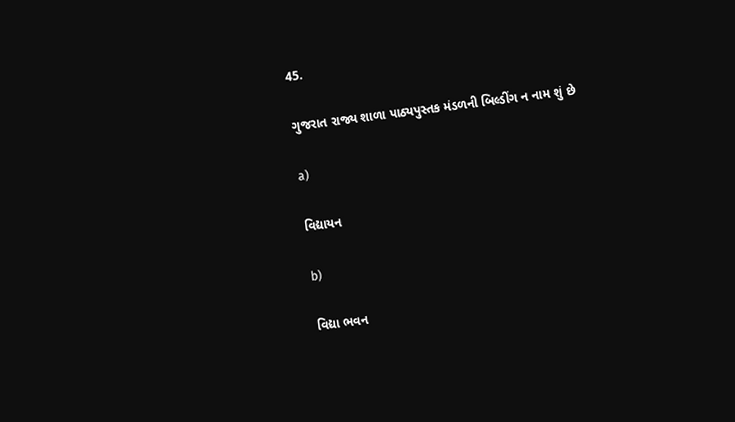45.

ગુજરાત રાજ્ય શાળા પાઠ્યપુસ્તક મંડળની બિલ્ડીંગ ન નામ શું છે

a)

વિદ્યાયન

b)

વિદ્યા ભવન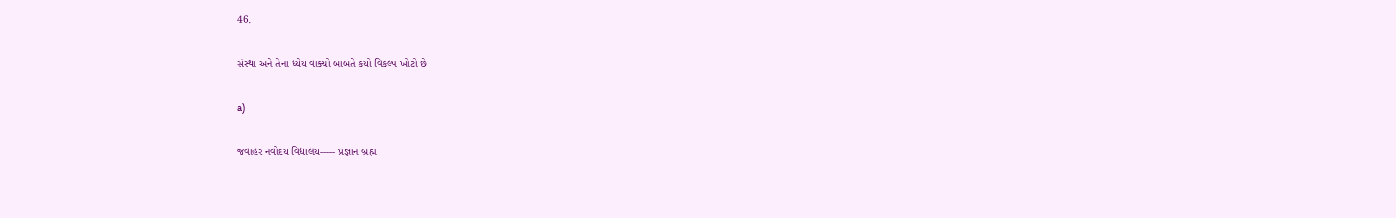46.

સંસ્થા અને તેના ધ્યેય વાક્યો બાબતે કયો વિકલ્પ ખોટો છે

a)

જવાહર નવોદય વિદ્યાલય----- પ્રજ્ઞાન બ્રહ્મ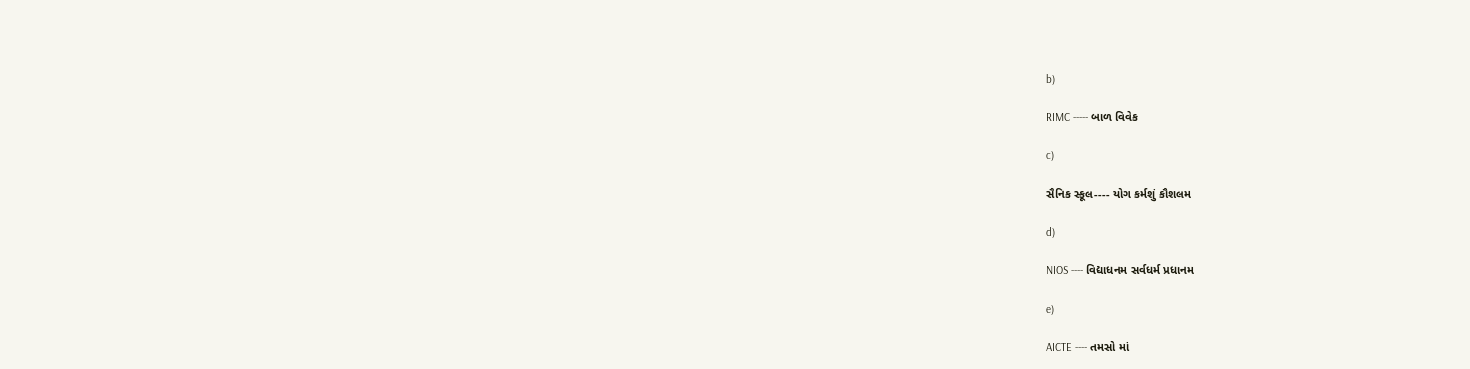b)

RIMC ----- બાળ વિવેક

c)

સૈનિક સ્કૂલ---- યોગ કર્મશું કૌશલમ

d)

NIOS ---- વિદ્યાધનમ સર્વધર્મ પ્રધાનમ

e)

AICTE ---- તમસો માં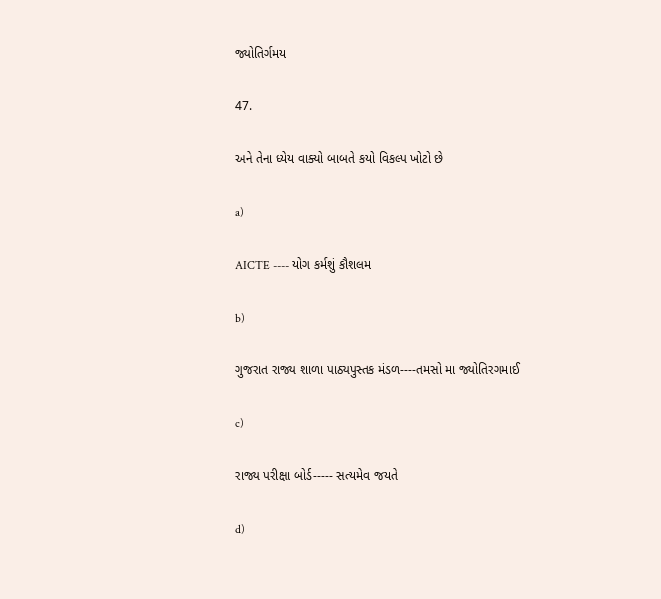જ્યોતિર્ગમય

47.

અને તેના ધ્યેય વાક્યો બાબતે કયો વિકલ્પ ખોટો છે

a)

AICTE ---- યોગ કર્મશું કૌશલમ

b)

ગુજરાત રાજ્ય શાળા પાઠ્યપુસ્તક મંડળ----તમસો મા જ્યોતિરગમાઈ

c)

રાજ્ય પરીક્ષા બોર્ડ----- સત્યમેવ જયતે

d)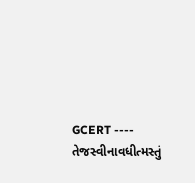GCERT ---- તેજસ્વીનાવધીત્મસ્તું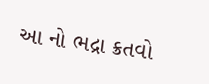આ નો ભદ્રા ક્રતવો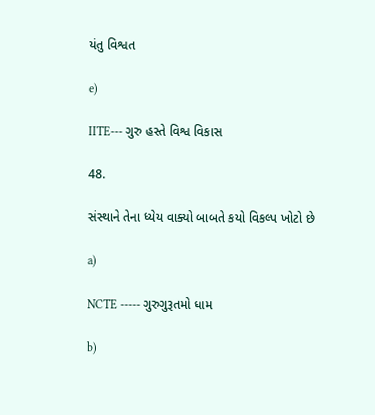યંતુ વિશ્વત

e)

IITE--- ગુરુ હસ્તે વિશ્વ વિકાસ

48.

સંસ્થાને તેના ધ્યેય વાક્યો બાબતે કયો વિકલ્પ ખોટો છે

a)

NCTE ----- ગુરુગુરૂતમો ધામ

b)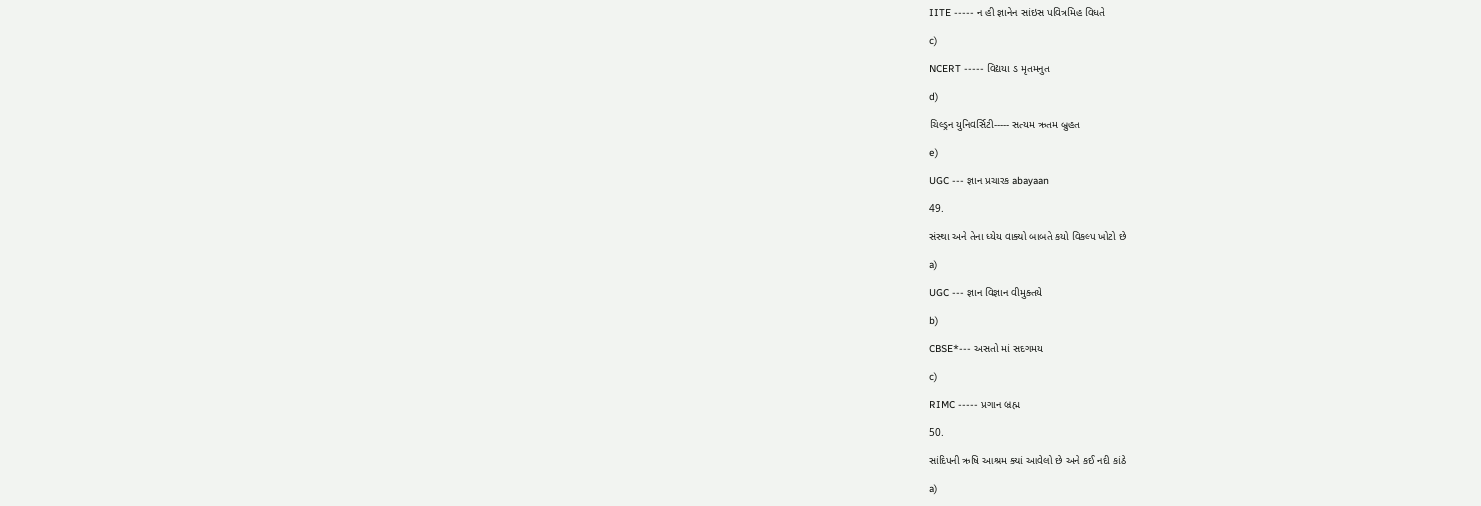IITE ----- ન હી જ્ઞાનેન સાંઇસ પવિત્રમિહ વિધતે

c)

NCERT ----- વિદ્યયા ડ મૃતમનુત

d)

ચિલ્ડ્રન યુનિવર્સિટી----- સત્યમ ઋતમ બ્રુહત

e)

UGC --- જ્ઞાન પ્રચારક abayaan

49.

સંસ્થા અને તેના ધ્યેય વાક્યો બાબતે કયો વિકલ્પ ખોટો છે

a)

UGC --- જ્ઞાન વિજ્ઞાન વીમુક્તયે

b)

CBSE*--- અસતો માં સદગમય

c)

RIMC ----- પ્રગાન બ્રહ્મ

50.

સાંદિપની ઋષિ આશ્રમ ક્યાં આવેલો છે અને કઈ નદી કાંઠે

a)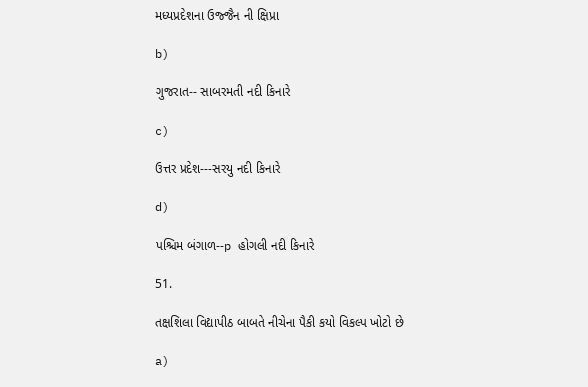મધ્યપ્રદેશના ઉજ્જૈન ની ક્ષિપ્રા

b)

ગુજરાત-- સાબરમતી નદી કિનારે

c)

ઉત્તર પ્રદેશ---સરયુ નદી કિનારે

d)

પશ્ચિમ બંગાળ--p હોગલી નદી કિનારે

51.

તક્ષશિલા વિદ્યાપીઠ બાબતે નીચેના પૈકી કયો વિકલ્પ ખોટો છે

a)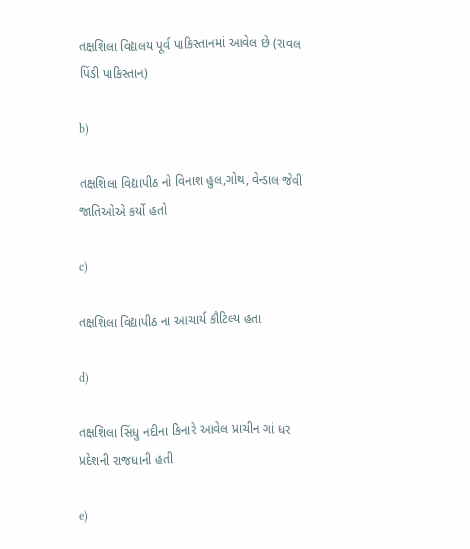તક્ષશિલા વિદ્યલય પૂર્વ પાકિસ્તાનમાં આવેલ છે (રાવલ પિંડી પાકિસ્તાન)

b)

તક્ષશિલા વિદ્યાપીઠ નો વિનાશ હુલ,ગોથ, વેન્ડાલ જેવી જાતિઓએ કર્યો હતો

c)

તક્ષશિલા વિદ્યાપીઠ ના આચાર્ય કૌટિલ્ય હતા

d)

તક્ષશિલા સિંધુ નદીના કિનારે આવેલ પ્રાચીન ગાં ધર પ્રદેશની રાજધાની હતી

e)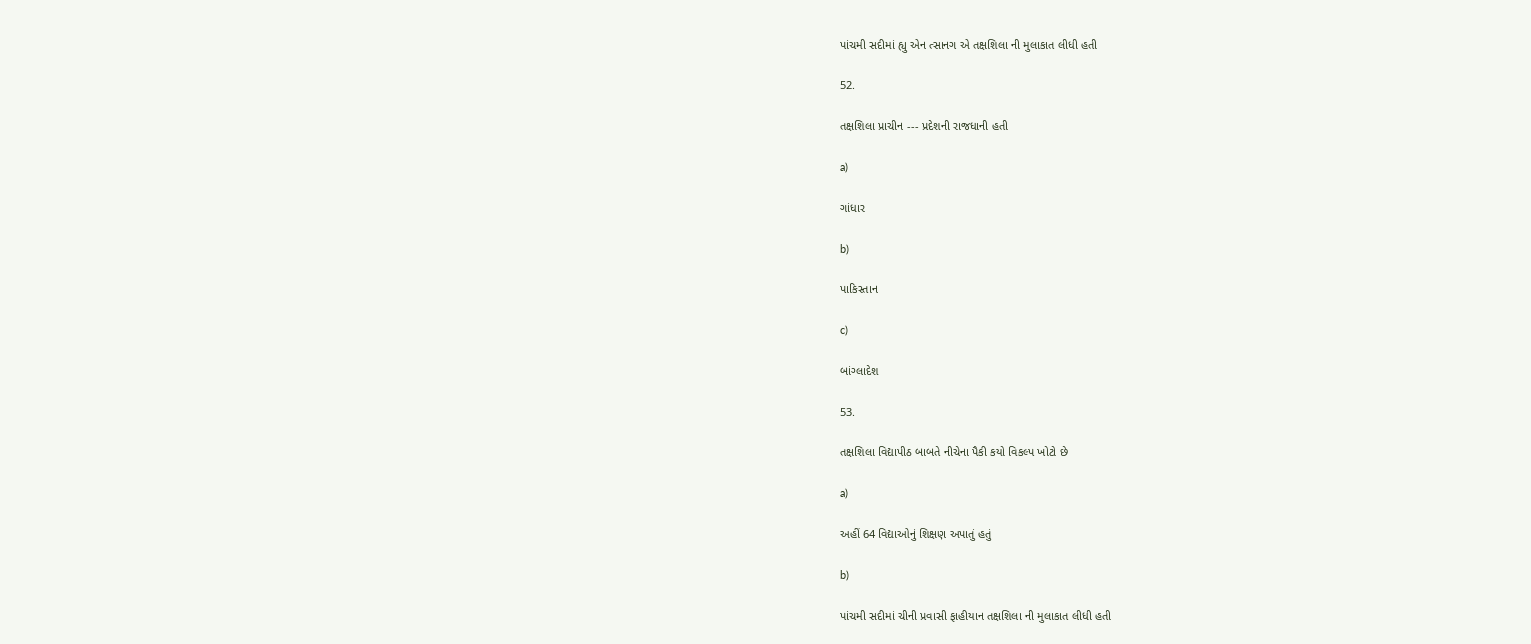પાંચમી સદીમાં હ્યુ એન ત્સાનગ એ તક્ષશિલા ની મુલાકાત લીધી હતી

52.

તક્ષશિલા પ્રાચીન --- પ્રદેશની રાજધાની હતી

a)

ગાંધાર

b)

પાકિસ્તાન

c)

બાંગ્લાદેશ

53.

તક્ષશિલા વિદ્યાપીઠ બાબતે નીચેના પૈકી કયો વિકલ્પ ખોટો છે

a)

અહીં 64 વિદ્યાઓનું શિક્ષણ અપાતું હતું

b)

પાંચમી સદીમાં ચીની પ્રવાસી ફાહીયાન તક્ષશિલા ની મુલાકાત લીધી હતી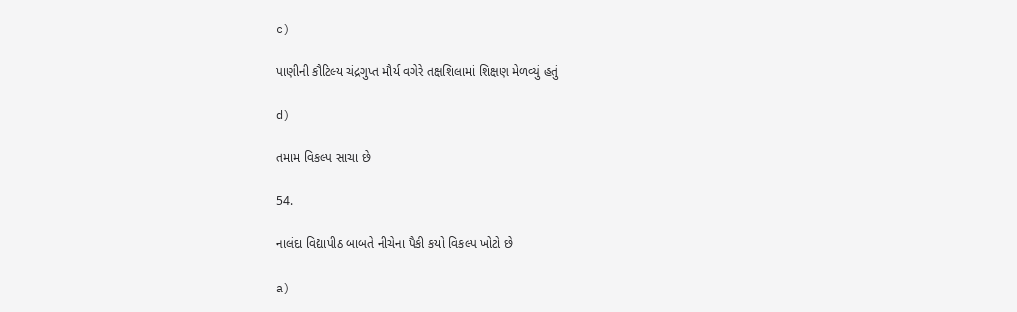c)

પાણીની કૌટિલ્ય ચંદ્રગુપ્ત મૌર્ય વગેરે તક્ષશિલામાં શિક્ષણ મેળવ્યું હતું

d)

તમામ વિકલ્પ સાચા છે

54.

નાલંદા વિદ્યાપીઠ બાબતે નીચેના પૈકી કયો વિકલ્પ ખોટો છે

a)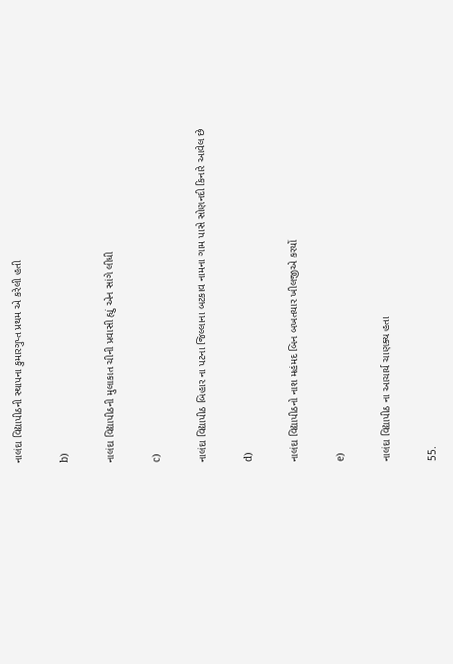નાલંદા વિદ્યાપીઠની સ્થાપના કુમારગુપ્ત પ્રથમ એ કરેલી હતી

b)

નાલંદા વિદ્યાપીઠની મુલાકાત ચીની પ્રવાસી હ્યું એન સાંગે લીધી

c)

નાલંદા વિદ્યાપીઠ બિહાર ના પટના જિલ્લાના બટકાવ નામના ગામ પાસે સોણનદી કિનારે આવેલ છે

d)

નાલંદા વિદ્યાપીઠનો નાશ મહંમદ બિન બખતયાર ખીલજીએ કરયોં

e)

નાલંદા વિદ્યાપીઠ ના આચાર્ય ચાણક્ય હતા

55.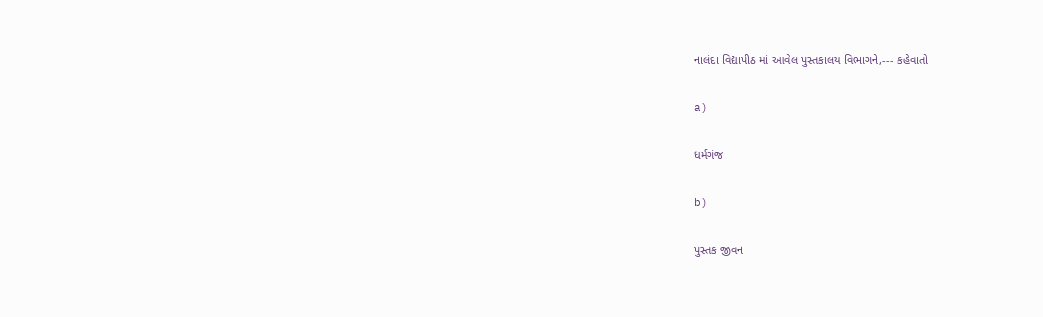નાલંદા વિદ્યાપીઠ માં આવેલ પુસ્તકાલય વિભાગને,--- કહેવાતો

a)

ધર્મગંજ

b)

પુસ્તક જીવન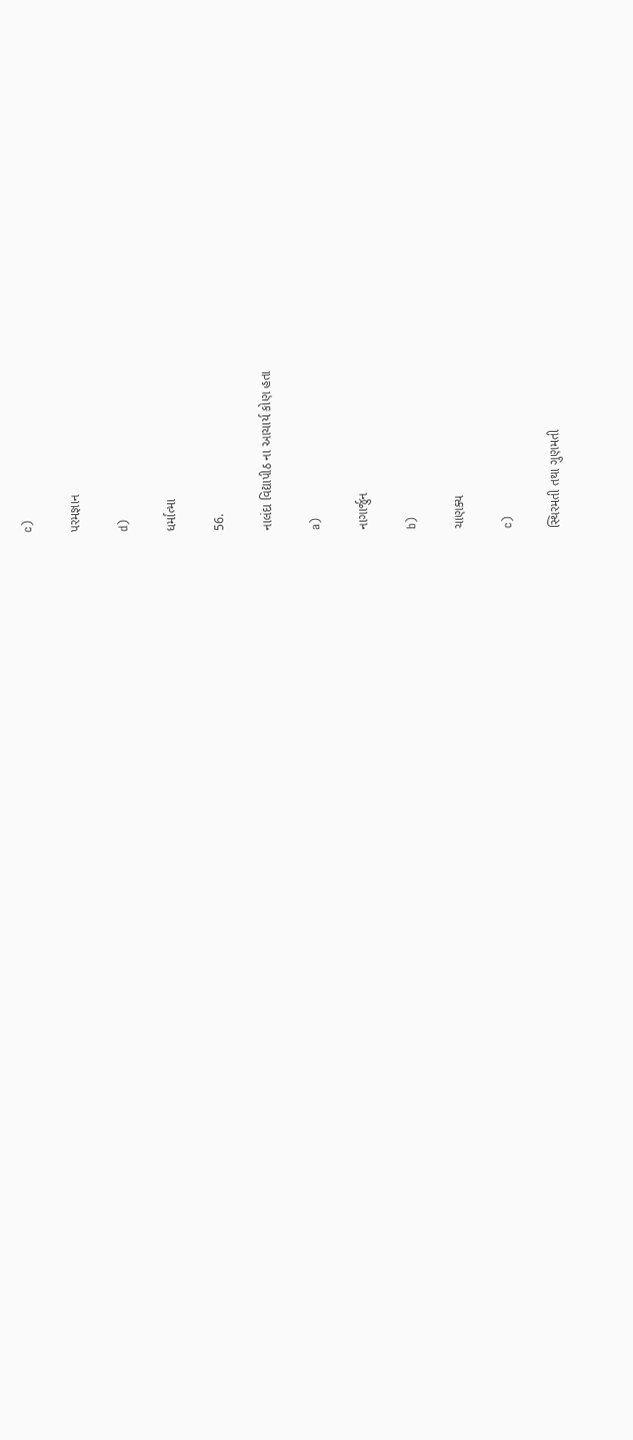c)

પરમજ્ઞાન

d)

ધર્માત્મા

56.

નાલંદા વિદ્યાપીઠ ના આચાર્ય કોણ હતા

a)

નાગાર્જુન

b)

ચાણક્ય

c)

સ્થિરમતી તથા ગુણમતી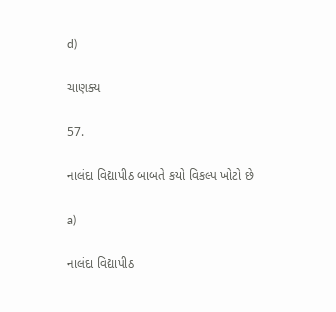d)

ચાણક્ય

57.

નાલંદા વિદ્યાપીઠ બાબતે કયો વિકલ્પ ખોટો છે

a)

નાલંદા વિદ્યાપીઠ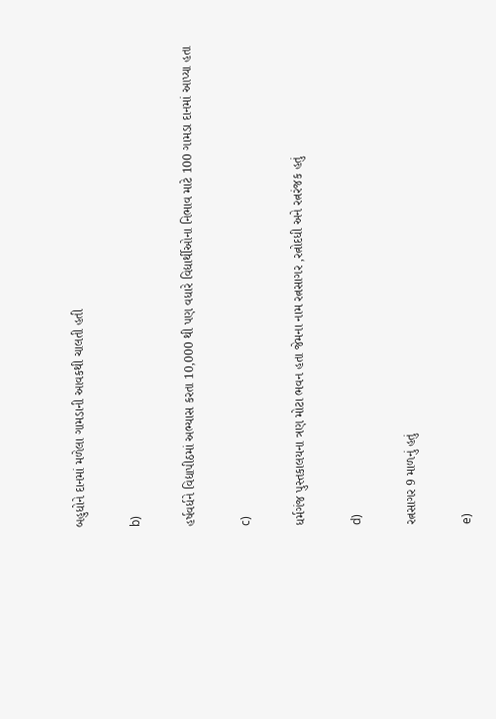બહુધોને દાનમાં મળેલા ગામડાની આવકથી ચાલતી હતી

b)

હર્ષવર્ધને વિદ્યાપીઠમાં અભ્યાસ કરતા 10,000 થી પણ વધારે વિદ્યાર્થીઓના નિભાવ માટે 100 ગામડા દાનમાં આપ્યા હતા

c)

ધર્મગંજ પુસ્તકાલયના ત્રણ મોટા ભવન હતા જેમના નામ રત્નસાગર ,રત્નોદધી અને રત્નરંજક હતું

d)

રત્નસાગર 9 માળનું હતું

e)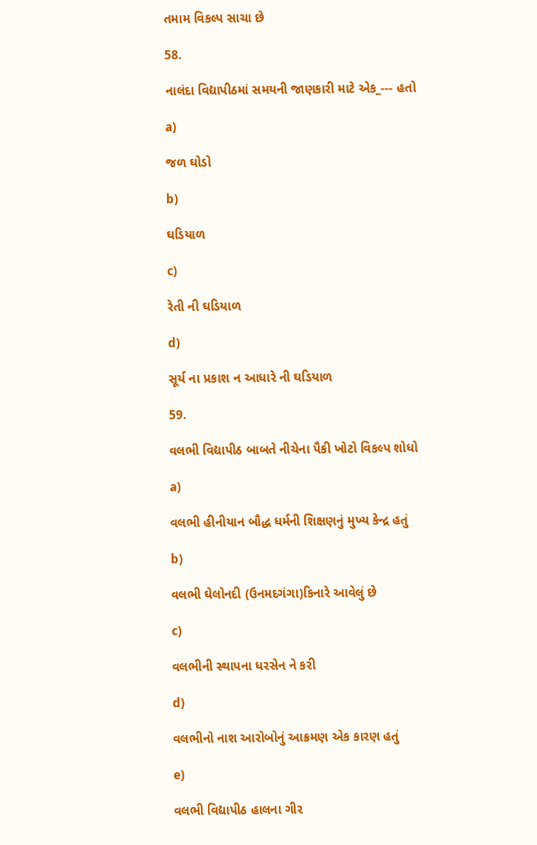તમામ વિકલ્પ સાચા છે

58.

નાલંદા વિદ્યાપીઠમાં સમયની જાણકારી માટે એક_--- હતો

a)

જળ ઘોડો

b)

ઘડિયાળ

c)

રેતી ની ઘડિયાળ

d)

સૂર્ય ના પ્રકાશ ન આધારે ની ઘડિયાળ

59.

વલભી વિદ્યાપીઠ બાબતે નીચેના પૈકી ખોટો વિકલ્પ શોધો

a)

વલભી હીનીયાન બૌદ્ધ ધર્મની શિક્ષણનું મુખ્ય કેન્દ્ર હતું

b)

વલભી ઘેલોનદી (ઉનમદગંગા)કિનારે આવેલું છે

c)

વલભીની સ્થાપના ધરસેન ને કરી

d)

વલભીનો નાશ આરોબોનું આક્રમણ એક કારણ હતું

e)

વલભી વિદ્યાપીઠ હાલના ગીર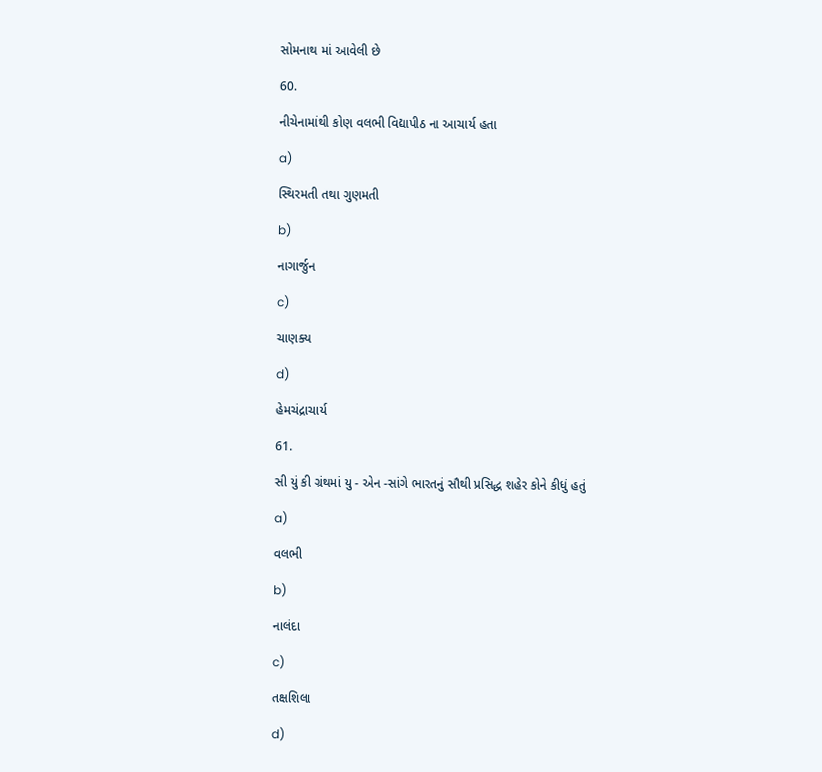સોમનાથ માં આવેલી છે

60.

નીચેનામાંથી કોણ વલભી વિદ્યાપીઠ ના આચાર્ય હતા

a)

સ્થિરમતી તથા ગુણમતી

b)

નાગાર્જુન

c)

ચાણક્ય

d)

હેમચંદ્રાચાર્ય

61.

સી યું કી ગ્રંથમાં યુ - એન -સાંગે ભારતનું સૌથી પ્રસિદ્ધ શહેર કોને કીધું હતું

a)

વલભી

b)

નાલંદા

c)

તક્ષશિલા

d)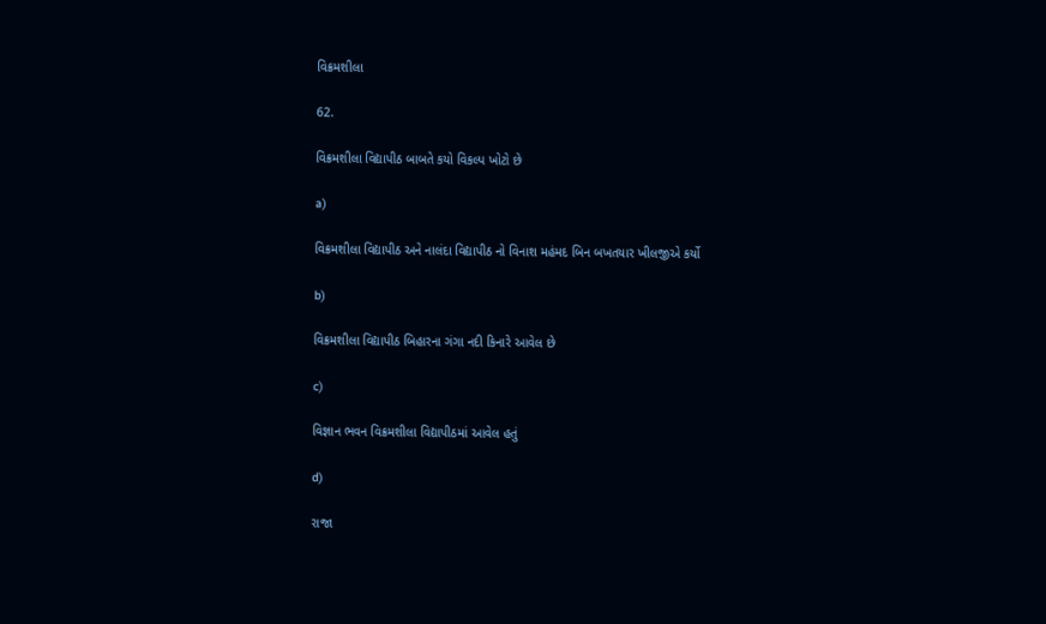વિક્રમશીલા

62.

વિક્રમશીલા વિદ્યાપીઠ બાબતે કયો વિકલ્પ ખોટો છે

a)

વિક્રમશીલા વિદ્યાપીઠ અને નાલંદા વિદ્યાપીઠ નો વિનાશ મહંમદ બિન બખતયાર ખીલજીએ કર્યો

b)

વિક્રમશીલા વિદ્યાપીઠ બિહારના ગંગા નદી કિનારે આવેલ છે

c)

વિજ્ઞાન ભવન વિક્રમશીલા વિદ્યાપીઠમાં આવેલ હતું

d)

રાજા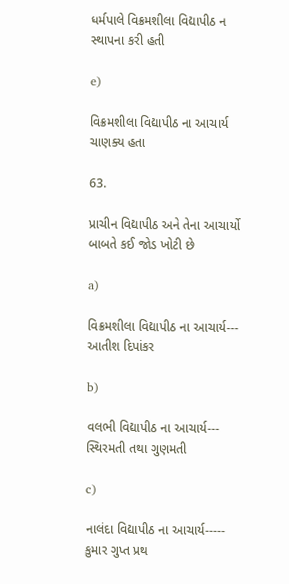ધર્મપાલે વિક્રમશીલા વિદ્યાપીઠ ન સ્થાપના કરી હતી

e)

વિક્રમશીલા વિદ્યાપીઠ ના આચાર્ય ચાણક્ય હતા

63.

પ્રાચીન વિદ્યાપીઠ અને તેના આચાર્યો બાબતે કઈ જોડ ખોટી છે

a)

વિક્રમશીલા વિદ્યાપીઠ ના આચાર્ય--- આતીશ દિપાંકર

b)

વલભી વિદ્યાપીઠ ના આચાર્ય--- સ્થિરમતી તથા ગુણમતી

c)

નાલંદા વિદ્યાપીઠ ના આચાર્ય----- કુમાર ગુપ્ત પ્રથ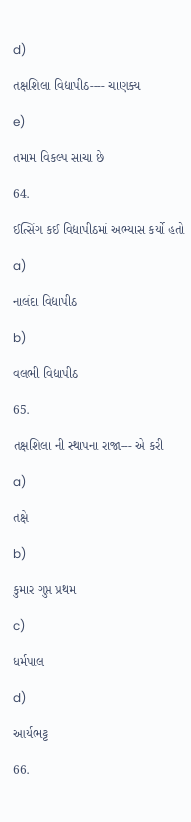d)

તક્ષશિલા વિદ્યાપીઠ---- ચાણક્ય

e)

તમામ વિકલ્પ સાચા છે

64.

ઈત્સિંગ કઈ વિદ્યાપીઠમાં અભ્યાસ કર્યો હતો

a)

નાલંદા વિદ્યાપીઠ

b)

વલભી વિદ્યાપીઠ

65.

તક્ષશિલા ની સ્થાપના રાજા--- એ કરી

a)

તક્ષે

b)

કુમાર ગુપ્ત પ્રથમ

c)

ધર્મપાલ

d)

આર્યભટ્ટ

66.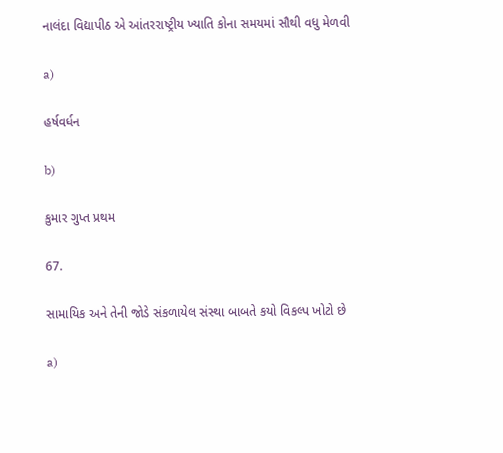નાલંદા વિદ્યાપીઠ એ આંતરરાષ્ટ્રીય ખ્યાતિ કોના સમયમાં સૌથી વધુ મેળવી

a)

હર્ષવર્ધન

b)

કુમાર ગુપ્ત પ્રથમ

67.

સામાયિક અને તેની જોડે સંકળાયેલ સંસ્થા બાબતે કયો વિકલ્પ ખોટો છે

a)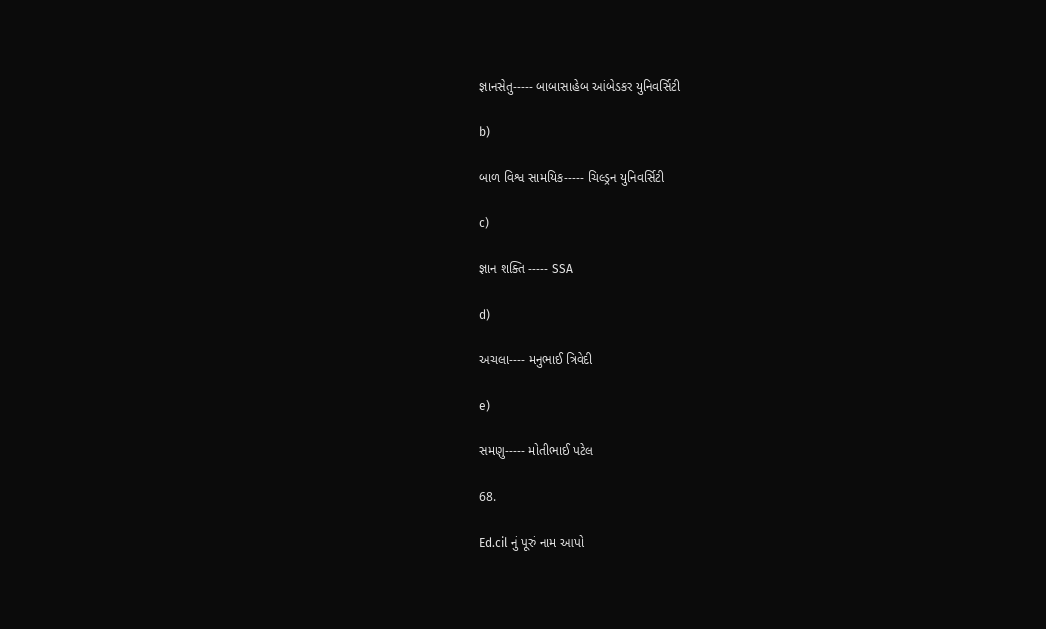જ્ઞાનસેતુ----- બાબાસાહેબ આંબેડકર યુનિવર્સિટી

b)

બાળ વિશ્વ સામયિક----- ચિલ્ડ્રન યુનિવર્સિટી

c)

જ્ઞાન શક્તિ ----- SSA

d)

અચલા---- મનુભાઈ ત્રિવેદી

e)

સમણુ----- મોતીભાઈ પટેલ

68.

Ed.cil નું પૂરું નામ આપો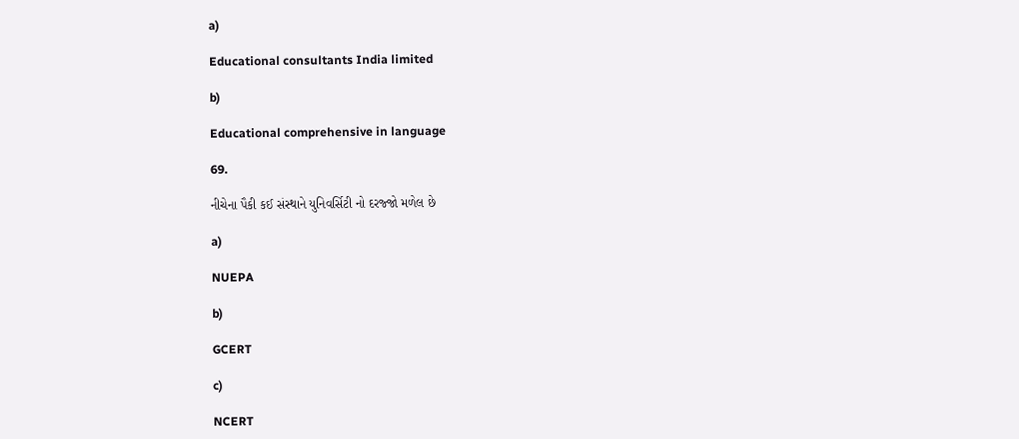a)

Educational consultants India limited

b)

Educational comprehensive in language

69.

નીચેના પૈકી કઈ સંસ્થાને યુનિવર્સિટી નો દરજ્જો મળેલ છે

a)

NUEPA

b)

GCERT

c)

NCERT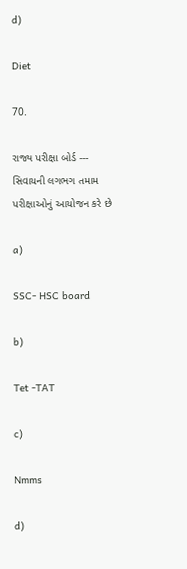d)

Diet

70.

રાજ્ય પરીક્ષા બોર્ડ --- સિવાયની લગભગ તમામ પરીક્ષાઓનું આયોજન કરે છે

a)

SSC- HSC board

b)

Tet -TAT

c)

Nmms

d)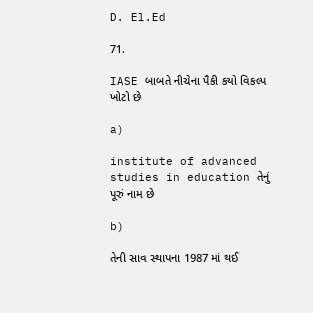D. El.Ed

71.

IASE બાબતે નીચેના પૈકી કયો વિકલ્પ ખોટો છે

a)

institute of advanced studies in education તેનું પૂરું નામ છે

b)

તેની સાવ સ્થાપના 1987 માં થઈ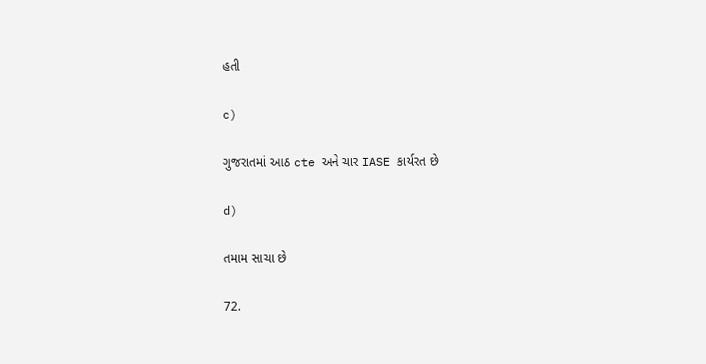હતી

c)

ગુજરાતમાં આઠ cte અને ચાર IASE કાર્યરત છે

d)

તમામ સાચા છે

72.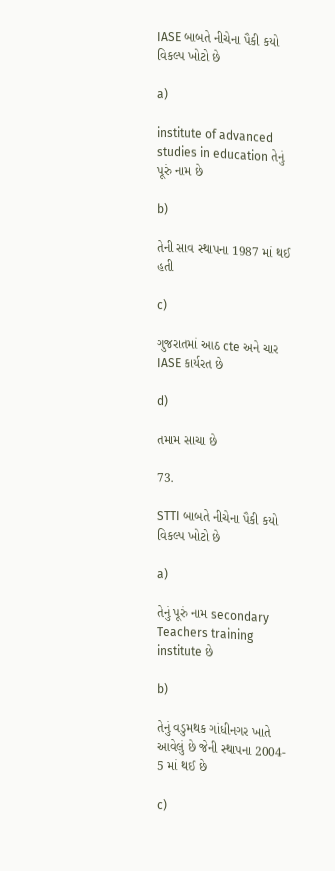IASE બાબતે નીચેના પૈકી કયો વિકલ્પ ખોટો છે

a)

institute of advanced studies in education તેનું પૂરું નામ છે

b)

તેની સાવ સ્થાપના 1987 માં થઈ હતી

c)

ગુજરાતમાં આઠ cte અને ચાર IASE કાર્યરત છે

d)

તમામ સાચા છે

73.

STTI બાબતે નીચેના પૈકી કયો વિકલ્પ ખોટો છે

a)

તેનું પૂરું નામ secondary Teachers training institute છે

b)

તેનું વડુમથક ગાંધીનગર ખાતે આવેલું છે જેની સ્થાપના 2004- 5 માં થઈ છે

c)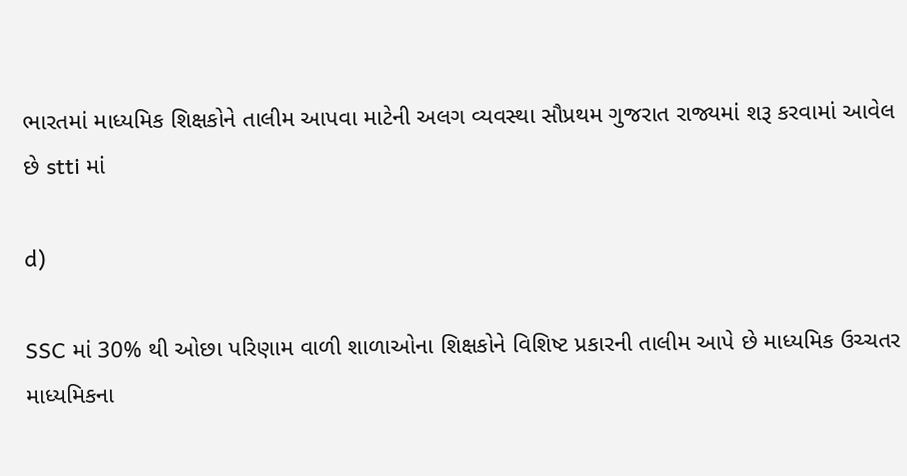ભારતમાં માધ્યમિક શિક્ષકોને તાલીમ આપવા માટેની અલગ વ્યવસ્થા સૌપ્રથમ ગુજરાત રાજ્યમાં શરૂ કરવામાં આવેલ છે stti માં

d)

SSC માં 30% થી ઓછા પરિણામ વાળી શાળાઓના શિક્ષકોને વિશિષ્ટ પ્રકારની તાલીમ આપે છે માધ્યમિક ઉચ્ચતર માધ્યમિકના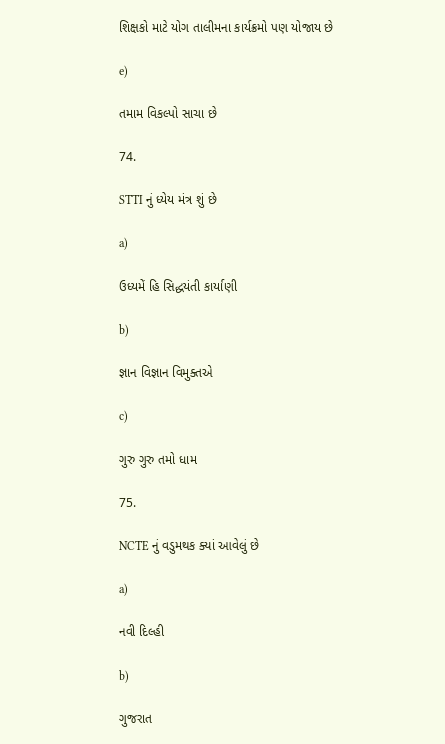શિક્ષકો માટે યોગ તાલીમના કાર્યક્રમો પણ યોજાય છે

e)

તમામ વિકલ્પો સાચા છે

74.

STTI નું ધ્યેય મંત્ર શું છે

a)

ઉધ્યમેં હિ સિદ્ધયંતી કાર્યાણી

b)

જ્ઞાન વિજ્ઞાન વિમુક્તએ

c)

ગુરુ ગુરુ તમો ધામ

75.

NCTE નું વડુમથક ક્યાં આવેલું છે

a)

નવી દિલ્હી

b)

ગુજરાત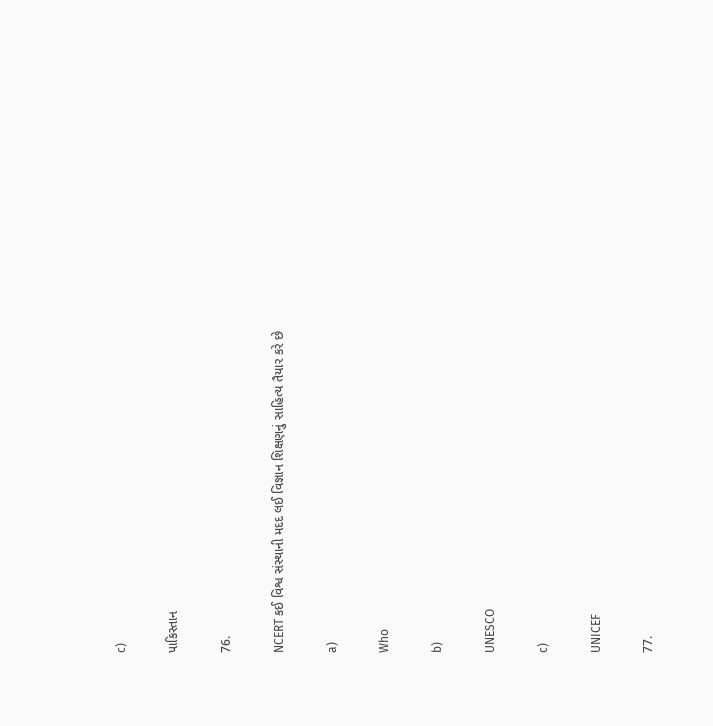c)

પાકિસ્તાન

76.

NCERT કઈ વિશ્વ સંસ્થાની મદદ લઈ વિજ્ઞાન શિક્ષણનું સાહિત્ય તૈયાર કરે છે

a)

Who

b)

UNESCO

c)

UNICEF

77.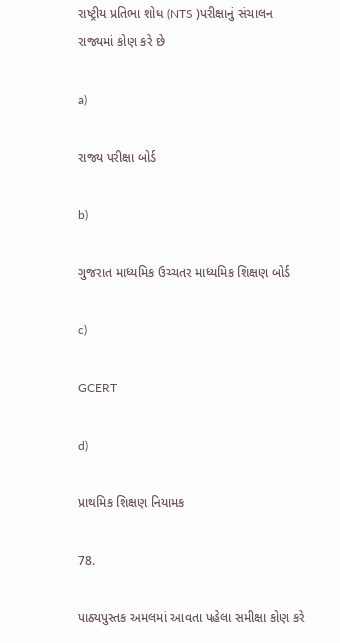રાષ્ટ્રીય પ્રતિભા શોધ (NTS )પરીક્ષાનું સંચાલન રાજ્યમાં કોણ કરે છે

a)

રાજ્ય પરીક્ષા બોર્ડ

b)

ગુજરાત માધ્યમિક ઉચ્ચતર માધ્યમિક શિક્ષણ બોર્ડ

c)

GCERT

d)

પ્રાથમિક શિક્ષણ નિયામક

78.

પાઠ્યપુસ્તક અમલમાં આવતા પહેલા સમીક્ષા કોણ કરે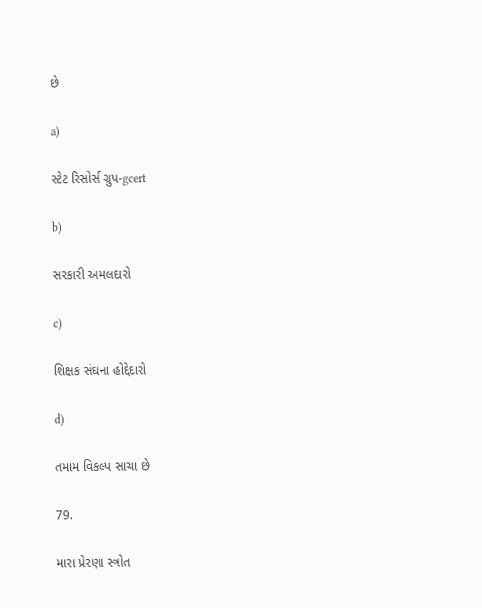છે

a)

સ્ટેટ રિસોર્સ ગ્રુપ-gcert

b)

સરકારી અમલદારો

c)

શિક્ષક સંઘના હોદ્દેદારો

d)

તમામ વિકલ્પ સાચા છે

79.

મારા પ્રેરણા સ્ત્રોત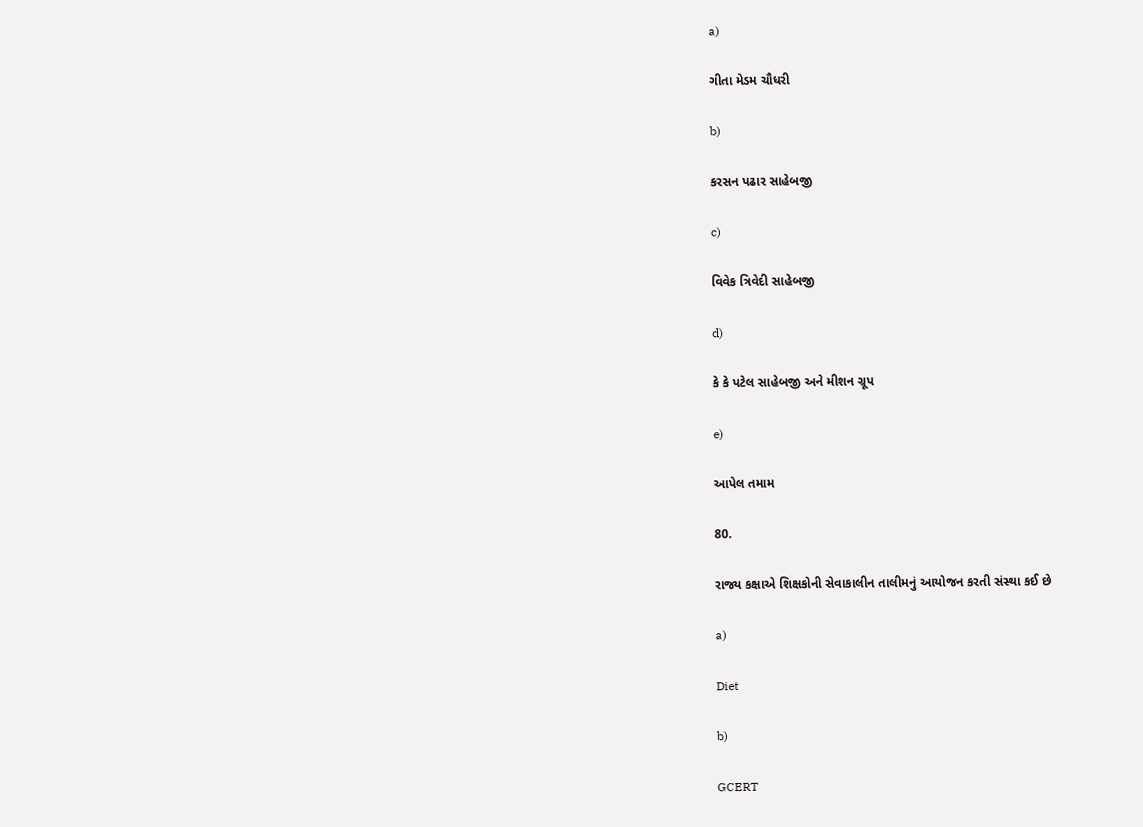a)

ગીતા મેડમ ચૌધરી

b)

કરસન પઢાર સાહેબજી

c)

વિવેક ત્રિવેદી સાહેબજી

d)

કે કે પટેલ સાહેબજી અને મીશન ગ્રૂપ

e)

આપેલ તમામ

80.

રાજ્ય કક્ષાએ શિક્ષકોની સેવાકાલીન તાલીમનું આયોજન કરતી સંસ્થા કઈ છે

a)

Diet

b)

GCERT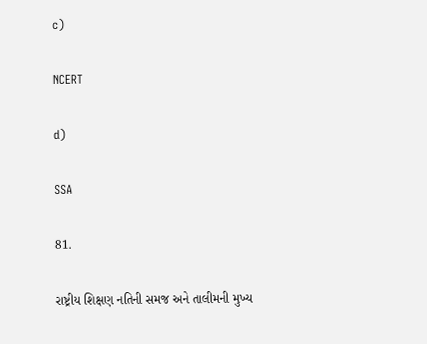c)

NCERT

d)

SSA

81.

રાષ્ટ્રીય શિક્ષણ નતિની સમજ અને તાલીમની મુખ્ય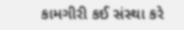કામગીરી કઈ સંસ્થા કરે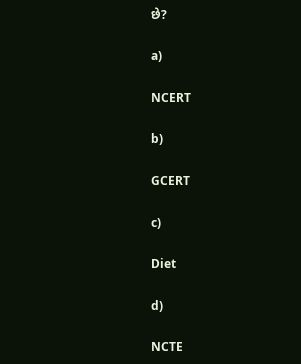છે?

a)

NCERT

b)

GCERT

c)

Diet

d)

NCTE